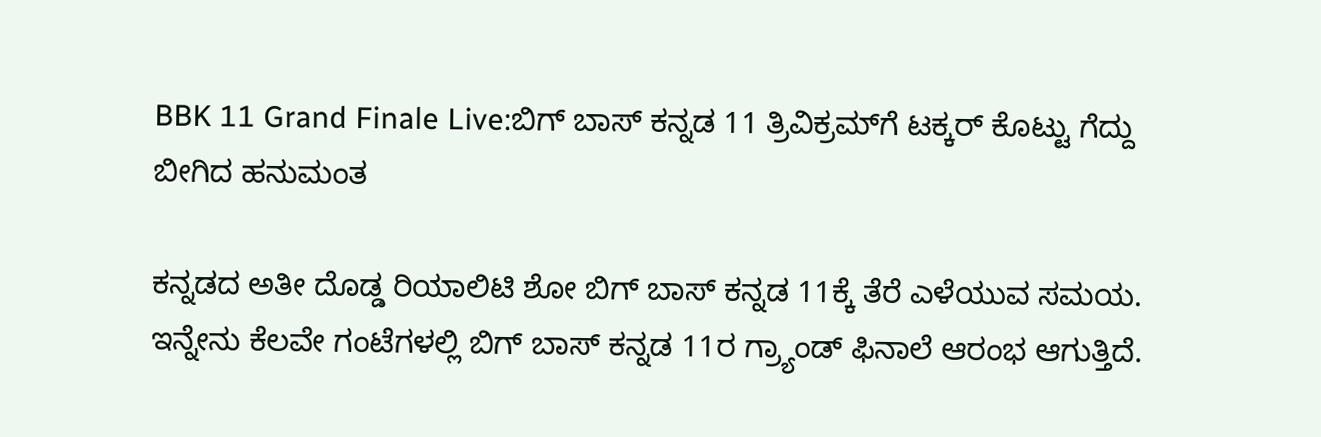BBK 11 Grand Finale Live:ಬಿಗ್‌ ಬಾಸ್ ಕನ್ನಡ 11 ತ್ರಿವಿಕ್ರಮ್‌ಗೆ ಟಕ್ಕರ್ ಕೊಟ್ಟು ಗೆದ್ದು ಬೀಗಿದ ಹನುಮಂತ

ಕನ್ನಡದ ಅತೀ ದೊಡ್ಡ ರಿಯಾಲಿಟಿ ಶೋ ಬಿಗ್ ಬಾಸ್ ಕನ್ನಡ 11ಕ್ಕೆ ತೆರೆ ಎಳೆಯುವ ಸಮಯ. ಇನ್ನೇನು ಕೆಲವೇ ಗಂಟೆಗಳಲ್ಲಿ ಬಿಗ್‌ ಬಾಸ್ ಕನ್ನಡ 11ರ ಗ್ರ್ಯಾಂಡ್ ಫಿನಾಲೆ ಆರಂಭ ಆಗುತ್ತಿದೆ.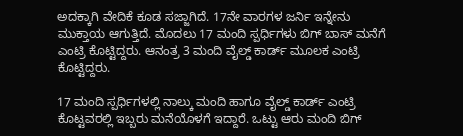ಅದಕ್ಕಾಗಿ ವೇದಿಕೆ ಕೂಡ ಸಜ್ಜಾಗಿದೆ. 17ನೇ ವಾರಗಳ ಜರ್ನಿ ಇನ್ನೇನು ಮುಕ್ತಾಯ ಆಗುತ್ತಿದೆ. ಮೊದಲು 17 ಮಂದಿ ಸ್ಪರ್ಧಿಗಳು ಬಿಗ್ ಬಾಸ್ ಮನೆಗೆ ಎಂಟ್ರಿ ಕೊಟ್ಟಿದ್ದರು. ಆನಂತ್ರ 3 ಮಂದಿ ವೈಲ್ಡ್ ಕಾರ್ಡ್ ಮೂಲಕ ಎಂಟ್ರಿ ಕೊಟ್ಟಿದ್ದರು.

17 ಮಂದಿ ಸ್ಪರ್ಧಿಗಳಲ್ಲಿ ನಾಲ್ಕು ಮಂದಿ ಹಾಗೂ ವೈಲ್ಡ್ ಕಾರ್ಡ್ ಎಂಟ್ರಿ ಕೊಟ್ಟವರಲ್ಲಿ ಇಬ್ಬರು ಮನೆಯೊಳಗೆ ಇದ್ದಾರೆ. ಒಟ್ಟು ಆರು ಮಂದಿ ಬಿಗ್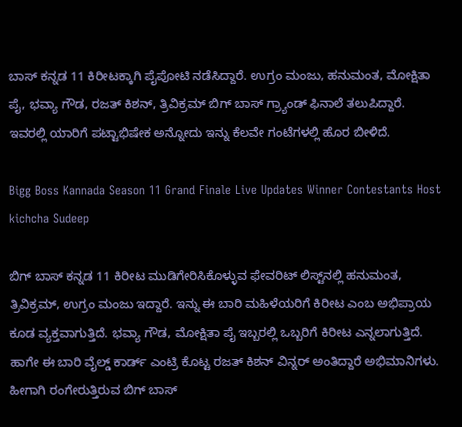ಬಾಸ್ ಕನ್ನಡ 11 ಕಿರೀಟಕ್ಕಾಗಿ ಪೈಪೋಟಿ ನಡೆಸಿದ್ದಾರೆ. ಉಗ್ರಂ ಮಂಜು, ಹನುಮಂತ, ಮೋಕ್ಷಿತಾ ಪೈ, ಭವ್ಯಾ ಗೌಡ, ರಜತ್ ಕಿಶನ್, ತ್ರಿವಿಕ್ರಮ್ ಬಿಗ್ ಬಾಸ್‌ ಗ್ರ್ಯಾಂಡ್ ಫಿನಾಲೆ ತಲುಪಿದ್ದಾರೆ. ಇವರಲ್ಲಿ ಯಾರಿಗೆ ಪಟ್ಟಾಭಿಷೇಕ ಅನ್ನೋದು ಇನ್ನು ಕೆಲವೇ ಗಂಟೆಗಳಲ್ಲಿ ಹೊರ ಬೀಳಿದೆ.

Bigg Boss Kannada Season 11 Grand Finale Live Updates Winner Contestants Host kichcha Sudeep

ಬಿಗ್ ಬಾಸ್ ಕನ್ನಡ 11 ಕಿರೀಟ ಮುಡಿಗೇರಿಸಿಕೊಳ್ಳುವ ಫೇವರಿಟ್ ಲಿಸ್ಟ್‌ನಲ್ಲಿ ಹನುಮಂತ, ತ್ರಿವಿಕ್ರಮ್, ಉಗ್ರಂ ಮಂಜು ಇದ್ದಾರೆ. ಇನ್ನು ಈ ಬಾರಿ ಮಹಿಳೆಯರಿಗೆ ಕಿರೀಟ ಎಂಬ ಅಭಿಪ್ರಾಯ ಕೂಡ ವ್ಯಕ್ತವಾಗುತ್ತಿದೆ. ಭವ್ಯಾ ಗೌಡ, ಮೋಕ್ಷಿತಾ ಪೈ ಇಬ್ಬರಲ್ಲಿ ಒಬ್ಬರಿಗೆ ಕಿರೀಟ ಎನ್ನಲಾಗುತ್ತಿದೆ. ಹಾಗೇ ಈ ಬಾರಿ ವೈಲ್ಡ್ ಕಾರ್ಡ್ ಎಂಟ್ರಿ ಕೊಟ್ಟ ರಜತ್ ಕಿಶನ್‌ ವಿನ್ನರ್ ಅಂತಿದ್ದಾರೆ ಅಭಿಮಾನಿಗಳು. ಹೀಗಾಗಿ ರಂಗೇರುತ್ತಿರುವ ಬಿಗ್‌ ಬಾಸ್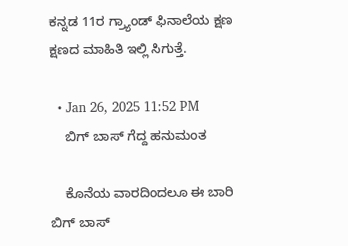ಕನ್ನಡ 11ರ ಗ್ರ್ಯಾಂಡ್ ಫಿನಾಲೆಯ ಕ್ಷಣ ಕ್ಷಣದ ಮಾಹಿತಿ ಇಲ್ಲಿ ಸಿಗುತ್ತೆ.

  • Jan 26, 2025 11:52 PM
    ಬಿಗ್ ಬಾಸ್ ಗೆದ್ದ ಹನುಮಂತ

    ಕೊನೆಯ ವಾರದಿಂದಲೂ ಈ ಬಾರಿ ಬಿಗ್ ಬಾಸ್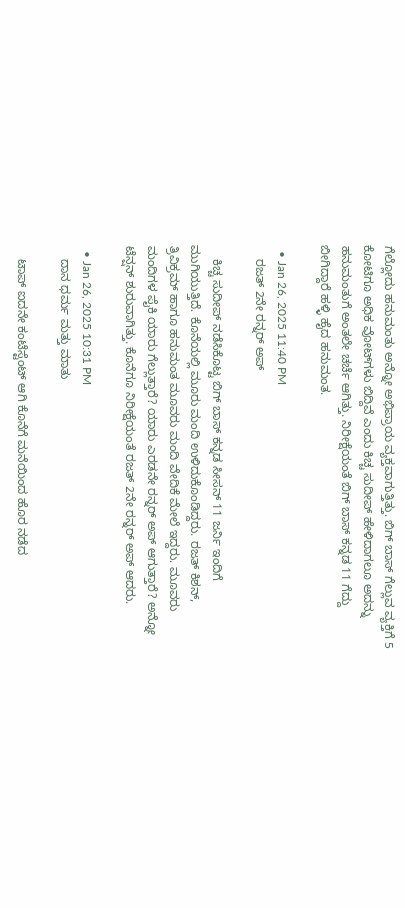ಗೆಲ್ಲೋದು ಹನುಮಂತು ಅನ್ನೋ ಅಭಿಪ್ರಾಯ ವ್ಯಕ್ತವಾಗುತ್ತಿತ್ತು. ಬಿಗ್ ಬಾಸ್ ಗೆಲ್ಲುವ ವ್ಯಕ್ತಿಗೆ 5 ಕೋಟಿಗೂ ಅಧಿಕ ವೋಟ್‌ಗಳು ಬಿದ್ದಿವೆ ಎಂದು ಕಿಚ್ಚ ಸುದೀಪ್ ಹೇಳಿದಾಗಲೂ ಅದನ್ನು ಹನುಮಂತುಗೆ ಅಂತಲೇ ಚರ್ಚೆ ಆಗಿತ್ತು. ನಿರೀಕ್ಷೆಯಂತೆ ಬಿಗ್ ಬಾಸ್ ಕನ್ನಡ 11 ಗೆದ್ದು ಬೀಗಿದ್ದಾರೆ ಹಳ್ಳಿ ಹೈದ ಹನುಮಂತ.

  • Jan 26, 2025 11:40 PM
    ರಜತ್ 2ನೇ ರನ್ನರ್‌ ಅಪ್

    ಕಿಚ್ಚ ಸುದೀಪ್ ನಡೆಸಿಕೊಟ್ಟ ಬಿಗ್ ಬಾಸ್ ಕನ್ನಡ ಸೀಸನ್ 11 ಜರ್ನಿ ಇಂದಿಗೆ ಮುಗಿಯುತ್ತಿದೆ. ಕೊನೆಯಲ್ಲಿ ಮೂರು ಮಂದಿ ಉಳಿದುಕೊಂಡಿದ್ದರು. ರಜತ್ ಕಿಶನ್, ತ್ರಿವಿಕ್ರಮ್ ಹಾಗೂ ಹನುಮಂತ ಮೂವರು ಮಂದಿ ವೇದಿಕೆ ಮೇಲೆ ಇದ್ದರು. ಮೂವರು ಮಂದಿಗಳ ಪೈಕಿ ಯಾರು ಗೆಲ್ಲುತ್ತಾರೆ? ಯಾರು ಎರಡನೇ ರನ್ನರ್ ಅಪ್ ಆಗುತ್ತಾರೆ? ಅನ್ನೋ ಟೆನ್ಷನ್ ಶುರುವಾಗಿತ್ತು. ಕೊನೆಗೂ ನಿರೀಕ್ಷೆಯಂತೆ ರಜತ್ 2ನೇ ರನ್ನರ್ ಅಪ್ ಆದರು.

  • Jan 26, 2025 10:31 PM
    ದಾನ ಧರ್ಮ ಮತ್ತು ಮಾತು

    ಟಾಪ್ ಐದನೇ ಕಂಟೆಸ್ಟೆಂಟ್ ಆಗಿ ಕೊನೆಗೆ ಮನೆಯಿಂದ ಹೊರ ನಡೆದ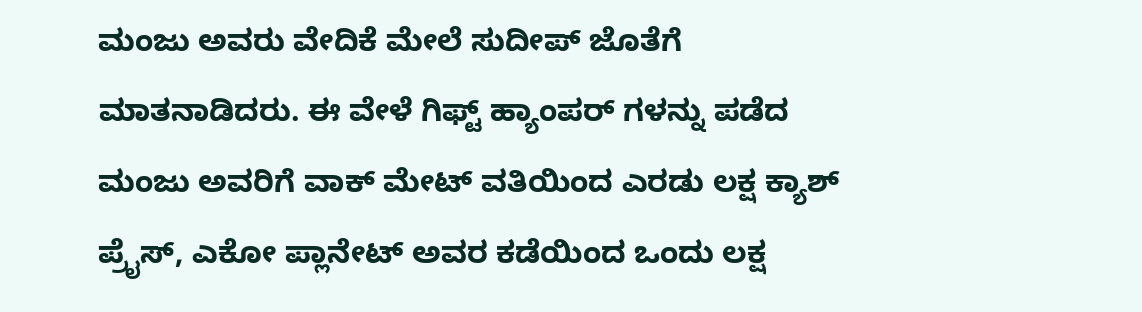ಮಂಜು ಅವರು ವೇದಿಕೆ ಮೇಲೆ ಸುದೀಪ್ ಜೊತೆಗೆ ಮಾತನಾಡಿದರು. ಈ ವೇಳೆ ಗಿಫ್ಟ್ ಹ್ಯಾಂಪರ್ ಗಳನ್ನು ಪಡೆದ ಮಂಜು ಅವರಿಗೆ ವಾಕ್ ಮೇಟ್ ವತಿಯಿಂದ ಎರಡು ಲಕ್ಷ ಕ್ಯಾಶ್ ಪ್ರೈಸ್, ಎಕೋ ಪ್ಲಾನೇಟ್ ಅವರ ಕಡೆಯಿಂದ ಒಂದು ಲಕ್ಷ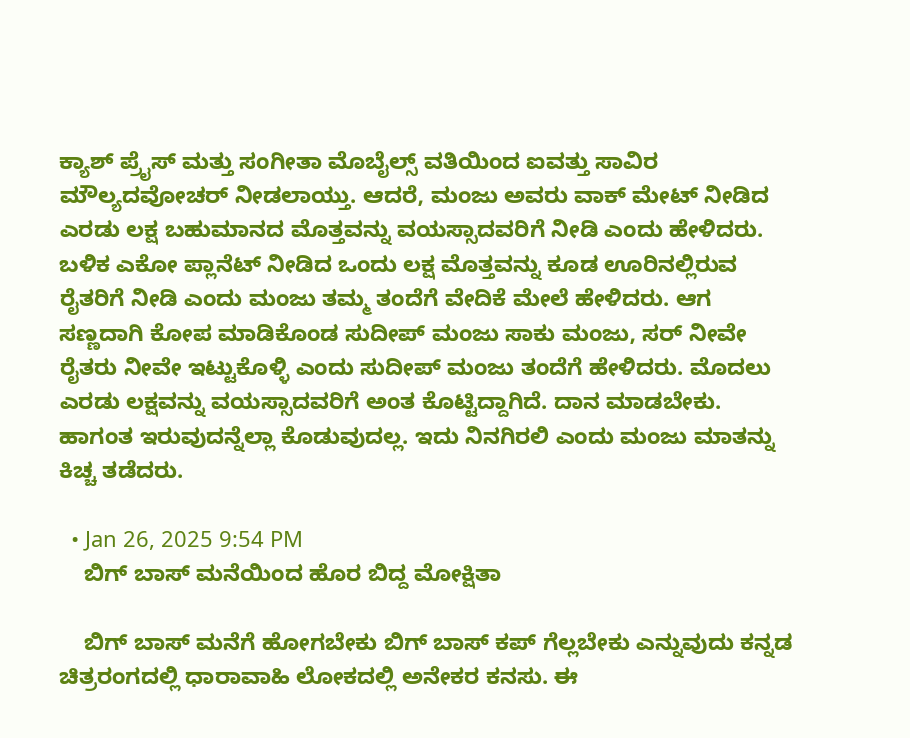ಕ್ಯಾಶ್ ಪ್ರೈಸ್ ಮತ್ತು ಸಂಗೀತಾ ಮೊಬೈಲ್ಸ್ ವತಿಯಿಂದ ಐವತ್ತು ಸಾವಿರ ಮೌಲ್ಯದವೋಚರ್ ನೀಡಲಾಯ್ತು. ಆದರೆ, ಮಂಜು ಅವರು ವಾಕ್ ಮೇಟ್ ನೀಡಿದ ಎರಡು ಲಕ್ಷ ಬಹುಮಾನದ ಮೊತ್ತವನ್ನು ವಯಸ್ಸಾದವರಿಗೆ ನೀಡಿ ಎಂದು ಹೇಳಿದರು. ಬಳಿಕ ಎಕೋ ಪ್ಲಾನೆಟ್ ನೀಡಿದ ಒಂದು ಲಕ್ಷ ಮೊತ್ತವನ್ನು ಕೂಡ ಊರಿನಲ್ಲಿರುವ ರೈತರಿಗೆ ನೀಡಿ ಎಂದು ಮಂಜು ತಮ್ಮ ತಂದೆಗೆ ವೇದಿಕೆ ಮೇಲೆ ಹೇಳಿದರು. ಆಗ ಸಣ್ಣದಾಗಿ ಕೋಪ ಮಾಡಿಕೊಂಡ ಸುದೀಪ್ ಮಂಜು ಸಾಕು ಮಂಜು, ಸರ್ ನೀವೇ ರೈತರು ನೀವೇ ಇಟ್ಟುಕೊಳ್ಳಿ ಎಂದು ಸುದೀಪ್ ಮಂಜು ತಂದೆಗೆ ಹೇಳಿದರು. ಮೊದಲು ಎರಡು ಲಕ್ಷವನ್ನು ವಯಸ್ಸಾದವರಿಗೆ ಅಂತ ಕೊಟ್ಟಿದ್ದಾಗಿದೆ. ದಾನ ಮಾಡಬೇಕು. ಹಾಗಂತ ಇರುವುದನ್ನೆಲ್ಲಾ ಕೊಡುವುದಲ್ಲ. ಇದು ನಿನಗಿರಲಿ ಎಂದು ಮಂಜು ಮಾತನ್ನು ಕಿಚ್ಚ ತಡೆದರು.

  • Jan 26, 2025 9:54 PM
    ಬಿಗ್ ಬಾಸ್ ಮನೆಯಿಂದ ಹೊರ ಬಿದ್ದ ಮೋಕ್ಷಿತಾ

    ಬಿಗ್ ಬಾಸ್‌ ಮನೆಗೆ ಹೋಗಬೇಕು ಬಿಗ್ ಬಾಸ್ ಕಪ್ ಗೆಲ್ಲಬೇಕು ಎನ್ನುವುದು ಕನ್ನಡ ಚಿತ್ರರಂಗದಲ್ಲಿ ಧಾರಾವಾಹಿ ಲೋಕದಲ್ಲಿ ಅನೇಕರ ಕನಸು. ಈ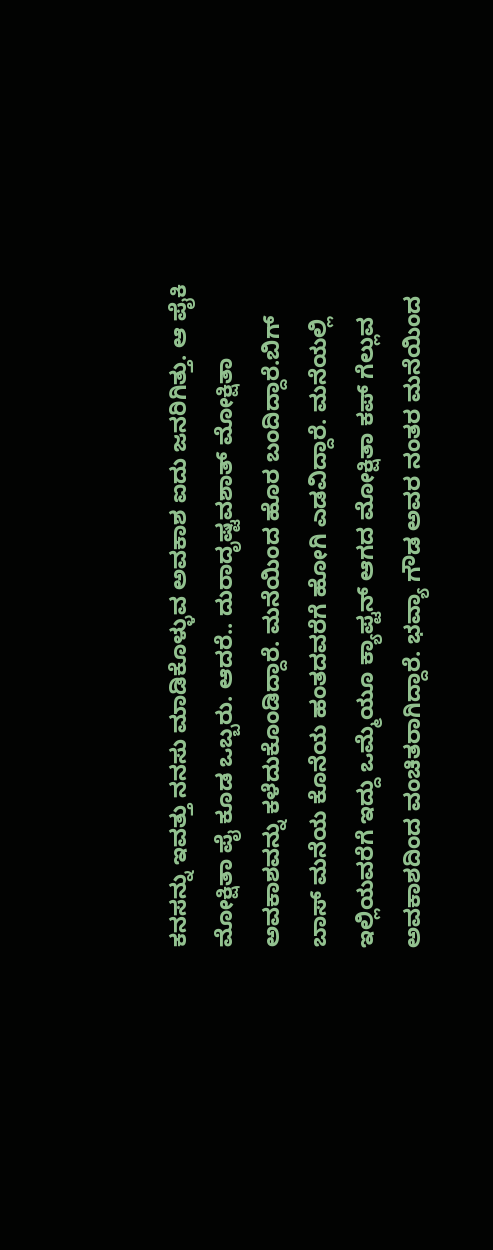ಕನಸನ್ನು ಇವತ್ತು ನನಸು ಮಾಡಿಕೊಳ್ಳುವ ಅವಕಾಶ ಐದು ಜನರಿಗಿತ್ತು. ಆ ಪೈಕಿ ಮೋಕ್ಷಿತಾ ಪೈ ಕೂಡ ಒಬ್ಬರು. ಆದರೆ.. ದುರಾದೃಷ್ಟವಶಾತ್ ಮೋಕ್ಷಿತಾ ಅವಕಾಶವನ್ನು ಕಳೆದುಕೊಂಡಿದ್ದಾರೆ. ಮನೆಯಿಂದ ಹೊರ ಬಂದಿದ್ದಾರೆ.ಬಿಗ್ ಬಾಸ್ ಮನೆಯ ಕೊನೆಯ ಹಂತದವರೆಗೆ ಹೋಗಿ ಎಡವಿದ್ದಾರೆ. ಮನೆಯಲ್ಲಿ ಇಲ್ಲಿಯವರೆಗೆ ಇದ್ದು ಒಮ್ಮೆಯೂ ಕ್ಯಾಪ್ಟನ್ ಆಗದ ಮೋಕ್ಷಿತಾ ಕಪ್ ಗೆಲ್ಲುವ ಅವಕಾಶದಿಂದ ವಂಚಿತರಾಗಿದ್ದಾರೆ. ಭವ್ಯಾ ಗೌಡ ಅವರ ನಂತರ ಮನೆಯಿಂದ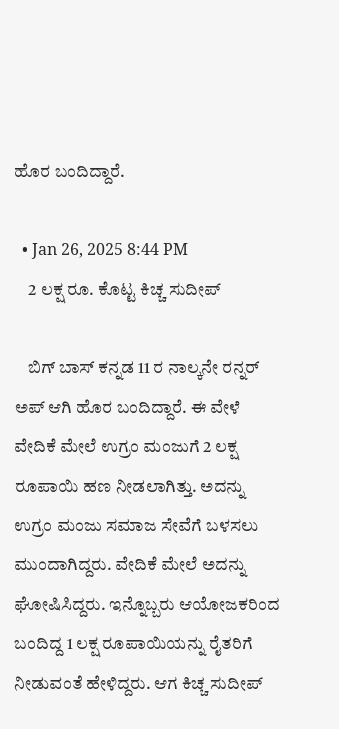ಹೊರ ಬಂದಿದ್ದಾರೆ.

  • Jan 26, 2025 8:44 PM
    2 ಲಕ್ಷ ರೂ. ಕೊಟ್ಟ ಕಿಚ್ಚ ಸುದೀಪ್

    ಬಿಗ್ ಬಾಸ್ ಕನ್ನಡ 11 ರ ನಾಲ್ಕನೇ ರನ್ನರ್ ಅಪ್ ಆಗಿ ಹೊರ ಬಂದಿದ್ದಾರೆ. ಈ ವೇಳೆ ವೇದಿಕೆ ಮೇಲೆ ಉಗ್ರಂ ಮಂಜುಗೆ 2 ಲಕ್ಷ ರೂಪಾಯಿ ಹಣ ನೀಡಲಾಗಿತ್ತು. ಅದನ್ನು ಉಗ್ರಂ ಮಂಜು ಸಮಾಜ ಸೇವೆಗೆ ಬಳಸಲು ಮುಂದಾಗಿದ್ದರು. ವೇದಿಕೆ ಮೇಲೆ ಅದನ್ನು ಘೋಷಿಸಿದ್ದರು. ಇನ್ನೊಬ್ಬರು ಆಯೋಜಕರಿಂದ ಬಂದಿದ್ದ 1 ಲಕ್ಷ ರೂಪಾಯಿಯನ್ನು ರೈತರಿಗೆ ನೀಡುವಂತೆ ಹೇಳಿದ್ದರು. ಆಗ ಕಿಚ್ಚ ಸುದೀಪ್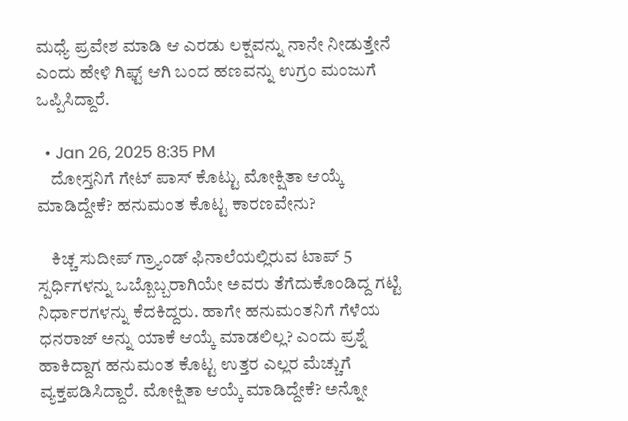ಮಧ್ಯೆ ಪ್ರವೇಶ ಮಾಡಿ ಆ ಎರಡು ಲಕ್ಷವನ್ನು ನಾನೇ ನೀಡುತ್ತೇನೆ ಎಂದು ಹೇಳಿ ಗಿಫ್ಟ್ ಆಗಿ ಬಂದ ಹಣವನ್ನು ಉಗ್ರಂ ಮಂಜುಗೆ ಒಪ್ಪಿಸಿದ್ದಾರೆ.

  • Jan 26, 2025 8:35 PM
    ದೋಸ್ತನಿಗೆ ಗೇಟ್‌ ಪಾಸ್ ಕೊಟ್ಟು ಮೋಕ್ಷಿತಾ ಆಯ್ಕೆ ಮಾಡಿದ್ದೇಕೆ? ಹನುಮಂತ ಕೊಟ್ಟ ಕಾರಣವೇನು?

    ಕಿಚ್ಚ ಸುದೀಪ್ ಗ್ರ್ಯಾಂಡ್ ಫಿನಾಲೆಯಲ್ಲಿರುವ ಟಾಪ್ 5 ಸ್ಪರ್ಧಿಗಳನ್ನು ಒಬ್ಬೊಬ್ಬರಾಗಿಯೇ ಅವರು ತೆಗೆದುಕೊಂಡಿದ್ದ ಗಟ್ಟಿ ನಿರ್ಧಾರಗಳನ್ನು ಕೆದಕಿದ್ದರು. ಹಾಗೇ ಹನುಮಂತನಿಗೆ ಗೆಳೆಯ ಧನರಾಜ್ ಅನ್ನು ಯಾಕೆ ಆಯ್ಕೆ ಮಾಡಲಿಲ್ಲ? ಎಂದು ಪ್ರಶ್ನೆ ಹಾಕಿದ್ದಾಗ ಹನುಮಂತ ಕೊಟ್ಟ ಉತ್ತರ ಎಲ್ಲರ ಮೆಚ್ಚುಗೆ ವ್ಯಕ್ತಪಡಿಸಿದ್ದಾರೆ. ಮೋಕ್ಷಿತಾ ಆಯ್ಕೆ ಮಾಡಿದ್ದೇಕೆ? ಅನ್ನೋ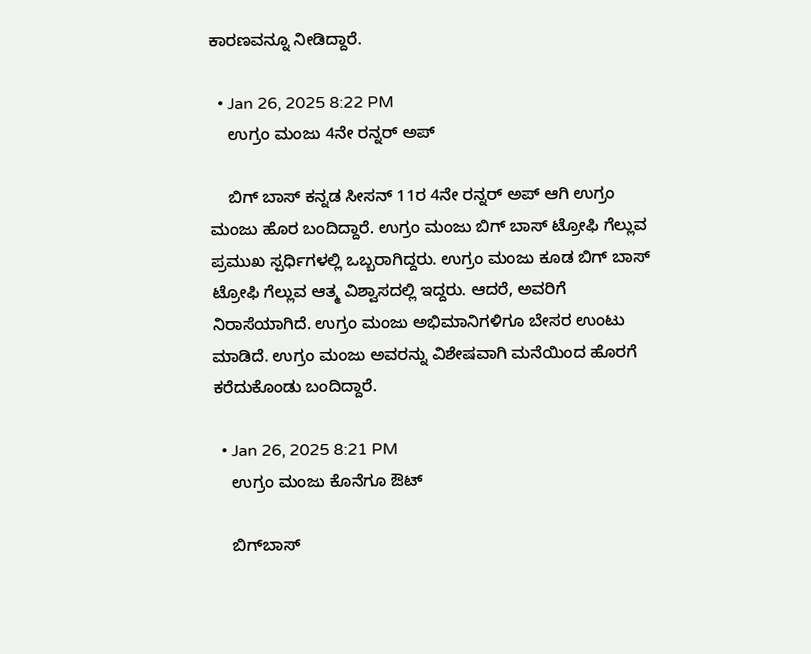ಕಾರಣವನ್ನೂ ನೀಡಿದ್ದಾರೆ.

  • Jan 26, 2025 8:22 PM
    ಉಗ್ರಂ ಮಂಜು 4ನೇ ರನ್ನರ್ ಅಪ್

    ಬಿಗ್ ಬಾಸ್ ಕನ್ನಡ ಸೀಸನ್ 11ರ 4ನೇ ರನ್ನರ್ ಅಪ್ ಆಗಿ ಉಗ್ರಂ ಮಂಜು ಹೊರ ಬಂದಿದ್ದಾರೆ. ಉಗ್ರಂ ಮಂಜು ಬಿಗ್ ಬಾಸ್ ಟ್ರೋಫಿ ಗೆಲ್ಲುವ ಪ್ರಮುಖ ಸ್ಪರ್ಧಿಗಳಲ್ಲಿ ಒಬ್ಬರಾಗಿದ್ದರು. ಉಗ್ರಂ ಮಂಜು ಕೂಡ ಬಿಗ್ ಬಾಸ್ ಟ್ರೋಫಿ ಗೆಲ್ಲುವ ಆತ್ಮ ವಿಶ್ವಾಸದಲ್ಲಿ ಇದ್ದರು. ಆದರೆ, ಅವರಿಗೆ ನಿರಾಸೆಯಾಗಿದೆ. ಉಗ್ರಂ ಮಂಜು ಅಭಿಮಾನಿಗಳಿಗೂ ಬೇಸರ ಉಂಟು ಮಾಡಿದೆ. ಉಗ್ರಂ ಮಂಜು ಅವರನ್ನು ವಿಶೇಷವಾಗಿ ಮನೆಯಿಂದ ಹೊರಗೆ ಕರೆದುಕೊಂಡು ಬಂದಿದ್ದಾರೆ.

  • Jan 26, 2025 8:21 PM
    ಉಗ್ರಂ ಮಂಜು ಕೊನೆಗೂ ಔಟ್

    ಬಿಗ್‌ಬಾಸ್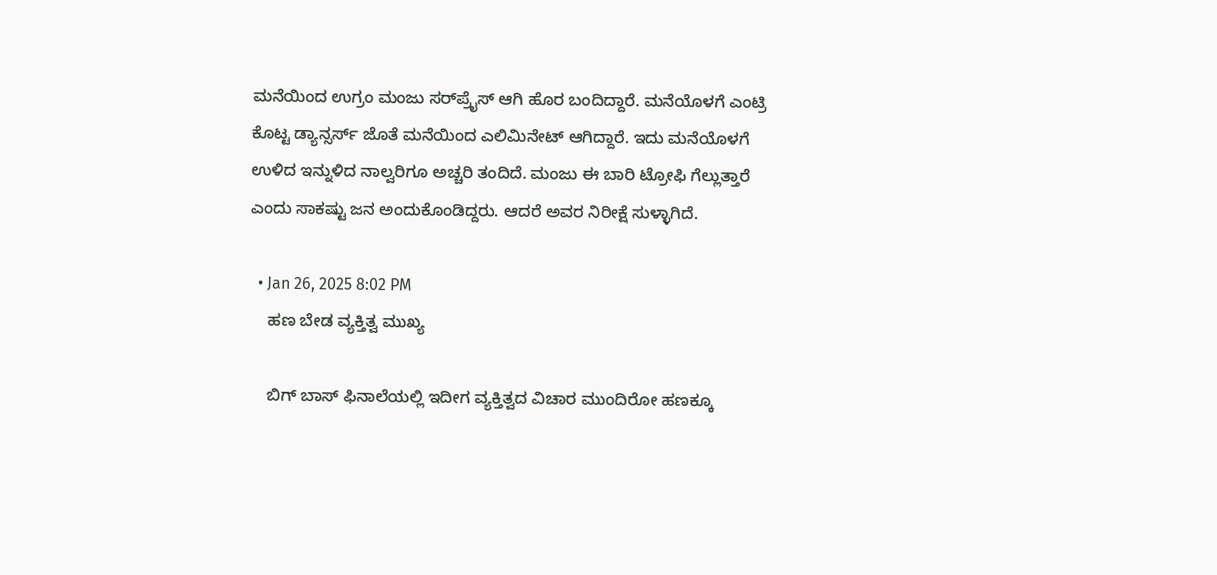ಮನೆಯಿಂದ ಉಗ್ರಂ ಮಂಜು ಸರ್‌ಪ್ರೈಸ್ ಆಗಿ ಹೊರ ಬಂದಿದ್ದಾರೆ. ಮನೆಯೊಳಗೆ ಎಂಟ್ರಿ ಕೊಟ್ಟ ಡ್ಯಾನ್ಸರ್ಸ್ ಜೊತೆ ಮನೆಯಿಂದ ಎಲಿಮಿನೇಟ್ ಆಗಿದ್ದಾರೆ. ಇದು ಮನೆಯೊಳಗೆ ಉಳಿದ ಇನ್ನುಳಿದ ನಾಲ್ವರಿಗೂ ಅಚ್ಚರಿ ತಂದಿದೆ. ಮಂಜು ಈ ಬಾರಿ ಟ್ರೋಫಿ ಗೆಲ್ಲುತ್ತಾರೆ ಎಂದು ಸಾಕಷ್ಟು ಜನ ಅಂದುಕೊಂಡಿದ್ದರು. ಆದರೆ ಅವರ ನಿರೀಕ್ಷೆ ಸುಳ್ಳಾಗಿದೆ.

  • Jan 26, 2025 8:02 PM
    ಹಣ ಬೇಡ ವ್ಯಕ್ತಿತ್ವ ಮುಖ್ಯ

    ಬಿಗ್ ಬಾಸ್ ಫಿನಾಲೆಯಲ್ಲಿ ಇದೀಗ ವ್ಯಕ್ತಿತ್ವದ ವಿಚಾರ ಮುಂದಿರೋ ಹಣಕ್ಕೂ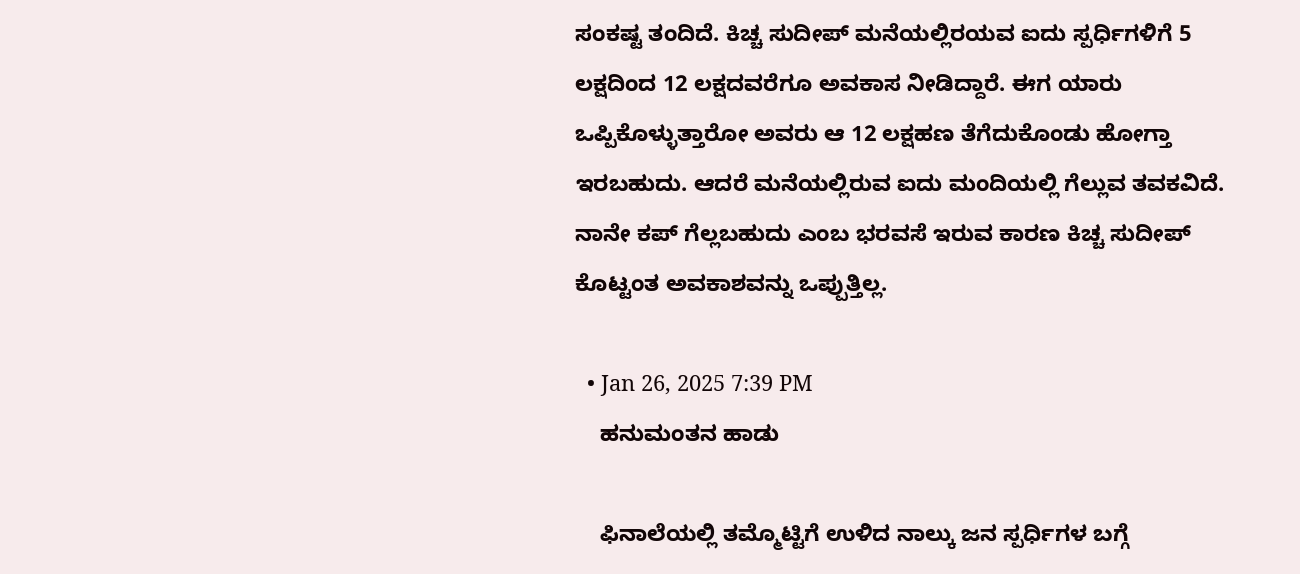ಸಂಕಷ್ಟ ತಂದಿದೆ. ಕಿಚ್ಚ ಸುದೀಪ್ ಮನೆಯಲ್ಲಿರಯವ ಐದು ಸ್ಪರ್ಧಿಗಳಿಗೆ 5 ಲಕ್ಷದಿಂದ 12 ಲಕ್ಷದವರೆಗೂ ಅವಕಾಸ ನೀಡಿದ್ದಾರೆ. ಈಗ ಯಾರು ಒಪ್ಪಿಕೊಳ್ಳುತ್ತಾರೋ ಅವರು ಆ 12 ಲಕ್ಷ‌ಹಣ ತೆಗೆದುಕೊಂಡು ಹೋಗ್ತಾ ಇರಬಹುದು. ಆದರೆ ಮನೆಯಲ್ಲಿರುವ ಐದು ಮಂದಿಯಲ್ಲಿ ಗೆಲ್ಲುವ ತವಕವಿದೆ. ನಾನೇ ಕಪ್ ಗೆಲ್ಲಬಹುದು ಎಂಬ ಭರವಸೆ ಇರುವ ಕಾರಣ ಕಿಚ್ಚ ಸುದೀಪ್ ಕೊಟ್ಟಂತ ಅವಕಾಶವನ್ನು ಒಪ್ಪುತ್ತಿಲ್ಲ.

  • Jan 26, 2025 7:39 PM
    ಹನುಮಂತನ ಹಾಡು

    ಫಿನಾಲೆಯಲ್ಲಿ ತಮ್ಮೊಟ್ಟಿಗೆ ಉಳಿದ ನಾಲ್ಕು ಜನ ಸ್ಪರ್ಧಿಗಳ ಬಗ್ಗೆ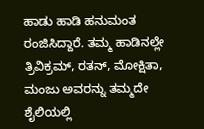ಹಾಡು ಹಾಡಿ ಹನುಮಂತ ರಂಜಿಸಿದ್ದಾರೆ. ತಮ್ಮ ಹಾಡಿನಲ್ಲೇ ತ್ರಿವಿಕ್ರಮ್, ರತನ್, ಮೋಕ್ಷಿತಾ, ಮಂಜು ಅವರನ್ನು ತಮ್ಮದೇ ಶೈಲಿಯಲ್ಲಿ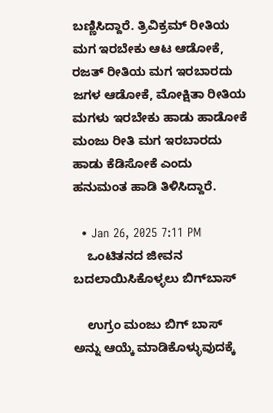ಬಣ್ಣಿಸಿದ್ದಾರೆ. ತ್ರಿವಿಕ್ರಮ್ ರೀತಿಯ ಮಗ ಇರಬೇಕು ಆಟ ಆಡೋಕೆ, ರಜತ್ ರೀತಿಯ ಮಗ ಇರಬಾರದು ಜಗಳ ಆಡೋಕೆ, ಮೋಕ್ಷಿತಾ ರೀತಿಯ ಮಗಳು ಇರಬೇಕು ಹಾಡು ಹಾಡೋಕೆ ಮಂಜು ರೀತಿ ಮಗ ಇರಬಾರದು ಹಾಡು ಕೆಡಿಸೋಕೆ ಎಂದು ಹನುಮಂತ ಹಾಡಿ ತಿಳಿಸಿದ್ದಾರೆ.

  • Jan 26, 2025 7:11 PM
    ಒಂಟಿತನದ ಜೀವನ ಬದಲಾಯಿಸಿಕೊಳ್ಳಲು ಬಿಗ್‌ಬಾಸ್

    ಉಗ್ರಂ ಮಂಜು ಬಿಗ್‌ ಬಾಸ್ ಅನ್ನು ಆಯ್ಕೆ ಮಾಡಿಕೊಳ್ಳುವುದಕ್ಕೆ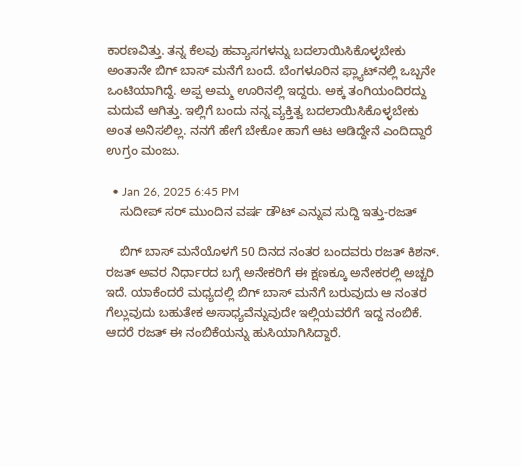ಕಾರಣವಿತ್ತು. ತನ್ನ ಕೆಲವು ಹವ್ಯಾಸಗಳನ್ನು ಬದಲಾಯಿಸಿಕೊಳ್ಳಬೇಕು ಅಂತಾನೇ ಬಿಗ್ ಬಾಸ್ ಮನೆಗೆ ಬಂದೆ. ಬೆಂಗಳೂರಿನ ಫ್ಲ್ಯಾಟ್‌ನಲ್ಲಿ ಒಬ್ಬನೇ ಒಂಟಿಯಾಗಿದ್ದೆ. ಅಪ್ಪ ಅಮ್ಮ ಊರಿನಲ್ಲಿ ಇದ್ದರು. ಅಕ್ಕ ತಂಗಿಯಂದಿರದ್ದು ಮದುವೆ ಆಗಿತ್ತು. ಇಲ್ಲಿಗೆ ಬಂದು ನನ್ನ ವ್ಯಕ್ತಿತ್ವ ಬದಲಾಯಿಸಿಕೊಳ್ಳಬೇಕು ಅಂತ ಅನಿಸಲಿಲ್ಲ. ನನಗೆ ಹೇಗೆ ಬೇಕೋ ಹಾಗೆ ಆಟ ಆಡಿದ್ದೇನೆ ಎಂದಿದ್ದಾರೆ ಉಗ್ರಂ ಮಂಜು.

  • Jan 26, 2025 6:45 PM
    ಸುದೀಪ್ ಸರ್ ಮುಂದಿನ ವರ್ಷ ಡೌಟ್ ಎನ್ನುವ ಸುದ್ದಿ ಇತ್ತು-ರಜತ್

    ಬಿಗ್ ಬಾಸ್ ಮನೆಯೊಳಗೆ 50 ದಿನದ ನಂತರ ಬಂದವರು ರಜತ್ ಕಿಶನ್. ರಜತ್ ಅವರ ನಿರ್ಧಾರದ ಬಗ್ಗೆ ಅನೇಕರಿಗೆ ಈ ಕ್ಷಣಕ್ಕೂ ಅನೇಕರಲ್ಲಿ ಅಚ್ಚರಿ ಇದೆ. ಯಾಕೆಂದರೆ ಮಧ್ಯದಲ್ಲಿ ಬಿಗ್ ಬಾಸ್ ಮನೆಗೆ ಬರುವುದು ಆ ನಂತರ ಗೆಲ್ಲುವುದು ಬಹುತೇಕ ಅಸಾಧ್ಯವೆನ್ನುವುದೇ ಇಲ್ಲಿಯವರೆಗೆ ಇದ್ದ ನಂಬಿಕೆ. ಆದರೆ ರಜತ್ ಈ ನಂಬಿಕೆಯನ್ನು ಹುಸಿಯಾಗಿಸಿದ್ದಾರೆ.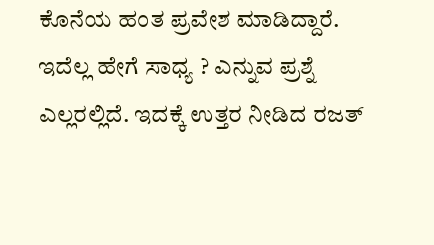ಕೊನೆಯ ಹಂತ ಪ್ರವೇಶ ಮಾಡಿದ್ದಾರೆ. ಇದೆಲ್ಲ ಹೇಗೆ ಸಾಧ್ಯ ? ಎನ್ನುವ ಪ್ರಶ್ನೆ ಎಲ್ಲರಲ್ಲಿದೆ. ಇದಕ್ಕೆ ಉತ್ತರ ನೀಡಿದ ರಜತ್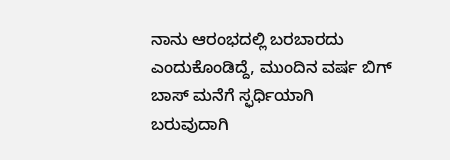ನಾನು ಆರಂಭದಲ್ಲಿ ಬರಬಾರದು ಎಂದುಕೊಂಡಿದ್ದೆ, ಮುಂದಿನ ವರ್ಷ ಬಿಗ್ ಬಾಸ್‌ ಮನೆಗೆ ಸ್ಫರ್ಧಿಯಾಗಿ ಬರುವುದಾಗಿ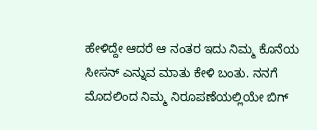ಹೇಳಿದ್ದೇ ಆದರೆ ಆ ನಂತರ ಇದು ನಿಮ್ಮ ಕೊನೆಯ ಸೀಸನ್ ಎನ್ನುವ ಮಾತು ಕೇಳಿ ಬಂತು. ನನಗೆ ಮೊದಲಿಂದ ನಿಮ್ಮ ನಿರೂಪಣೆಯಲ್ಲಿಯೇ ಬಿಗ್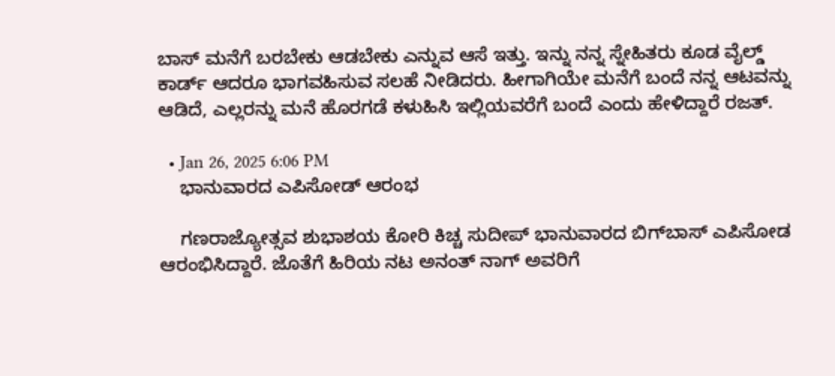ಬಾಸ್ ಮನೆಗೆ ಬರಬೇಕು ಆಡಬೇಕು ಎನ್ನುವ ಆಸೆ ಇತ್ತು. ಇನ್ನು ನನ್ನ ಸ್ನೇಹಿತರು ಕೂಡ ವೈಲ್ಡ್ ಕಾರ್ಡ್ ಆದರೂ ಭಾಗವಹಿಸುವ ಸಲಹೆ ನೀಡಿದರು. ಹೀಗಾಗಿಯೇ ಮನೆಗೆ ಬಂದೆ ನನ್ನ ಆಟವನ್ನು ಆಡಿದೆ, ಎಲ್ಲರನ್ನು ಮನೆ ಹೊರಗಡೆ ಕಳುಹಿಸಿ ಇಲ್ಲಿಯವರೆಗೆ ಬಂದೆ ಎಂದು ಹೇಳಿದ್ದಾರೆ ರಜತ್.

  • Jan 26, 2025 6:06 PM
    ಭಾನುವಾರದ ಎಪಿಸೋಡ್ ಆರಂಭ

    ಗಣರಾಜ್ಯೋತ್ಸವ ಶುಭಾಶಯ ಕೋರಿ ಕಿಚ್ಚ ಸುದೀಪ್ ಭಾನುವಾರದ ಬಿಗ್‌ಬಾಸ್ ಎಪಿಸೋಡ ಆರಂಭಿಸಿದ್ದಾರೆ. ಜೊತೆಗೆ ಹಿರಿಯ ನಟ ಅನಂತ್ ನಾಗ್ ಅವರಿಗೆ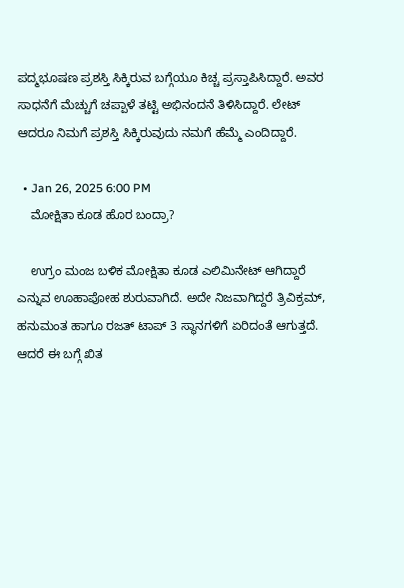ಪದ್ಮಭೂಷಣ ಪ್ರಶಸ್ತಿ ಸಿಕ್ಕಿರುವ ಬಗ್ಗೆಯೂ ಕಿಚ್ಚ ಪ್ರಸ್ತಾಪಿಸಿದ್ದಾರೆ. ಅವರ ಸಾಧನೆಗೆ ಮೆಚ್ಚುಗೆ ಚಪ್ಪಾಳೆ ತಟ್ಟಿ ಅಭಿನಂದನೆ ತಿಳಿಸಿದ್ದಾರೆ. ಲೇಟ್ ಆದರೂ ನಿಮಗೆ ಪ್ರಶಸ್ತಿ ಸಿಕ್ಕಿರುವುದು ನಮಗೆ ಹೆಮ್ಮೆ ಎಂದಿದ್ದಾರೆ.

  • Jan 26, 2025 6:00 PM
    ಮೋಕ್ಷಿತಾ ಕೂಡ ಹೊರ ಬಂದ್ರಾ?

    ಉಗ್ರಂ ಮಂಜ ಬಳಿಕ ಮೋಕ್ಷಿತಾ ಕೂಡ ಎಲಿಮಿನೇಟ್ ಆಗಿದ್ದಾರೆ ಎನ್ನುವ ಊಹಾಪೋಹ ಶುರುವಾಗಿದೆ. ಅದೇ ನಿಜವಾಗಿದ್ದರೆ ತ್ರಿವಿಕ್ರಮ್, ಹನುಮಂತ ಹಾಗೂ ರಜತ್ ಟಾಪ್ 3 ಸ್ಥಾನಗಳಿಗೆ ಏರಿದಂತೆ ಆಗುತ್ತದೆ. ಆದರೆ ಈ ಬಗ್ಗೆ ಖಿತ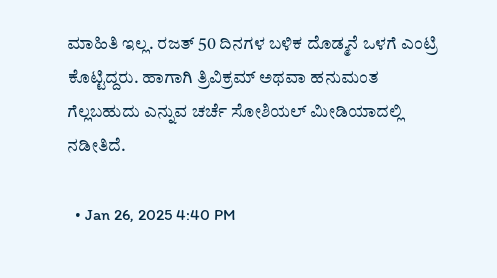ಮಾಹಿತಿ ಇಲ್ಲ. ರಜತ್ 50 ದಿನಗಳ ಬಳಿಕ ದೊಡ್ಮನೆ ಒಳಗೆ ಎಂಟ್ರಿ ಕೊಟ್ಟಿದ್ದರು. ಹಾಗಾಗಿ ತ್ರಿವಿಕ್ರಮ್ ಅಥವಾ ಹನುಮಂತ ಗೆಲ್ಲಬಹುದು ಎನ್ನುವ ಚರ್ಚೆ ಸೋಶಿಯಲ್ ಮೀಡಿಯಾದಲ್ಲಿ ನಡೀತಿದೆ.

  • Jan 26, 2025 4:40 PM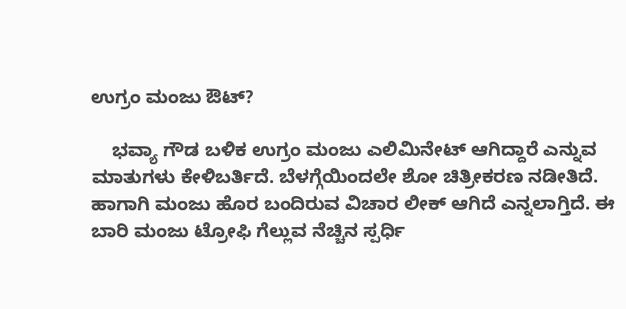ಉಗ್ರಂ ಮಂಜು ಔಟ್?

    ಭವ್ಯಾ ಗೌಡ ಬಳಿಕ ಉಗ್ರಂ ಮಂಜು ಎಲಿಮಿನೇಟ್ ಆಗಿದ್ದಾರೆ ಎನ್ನುವ ಮಾತುಗಳು ಕೇಳಿಬರ್ತಿದೆ. ಬೆಳಗ್ಗೆಯಿಂದಲೇ ಶೋ ಚಿತ್ರೀಕರಣ ನಡೀತಿದೆ. ಹಾಗಾಗಿ ಮಂಜು ಹೊರ ಬಂದಿರುವ ವಿಚಾರ ಲೀಕ್ ಆಗಿದೆ ಎನ್ನಲಾಗ್ತಿದೆ. ಈ ಬಾರಿ ಮಂಜು ಟ್ರೋಫಿ ಗೆಲ್ಲುವ ನೆಚ್ಚಿನ ಸ್ಪರ್ಧಿ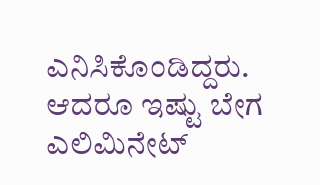ಎನಿಸಿಕೊಂಡಿದ್ದರು. ಆದರೂ ಇಷ್ಟು ಬೇಗ ಎಲಿಮಿನೇಟ್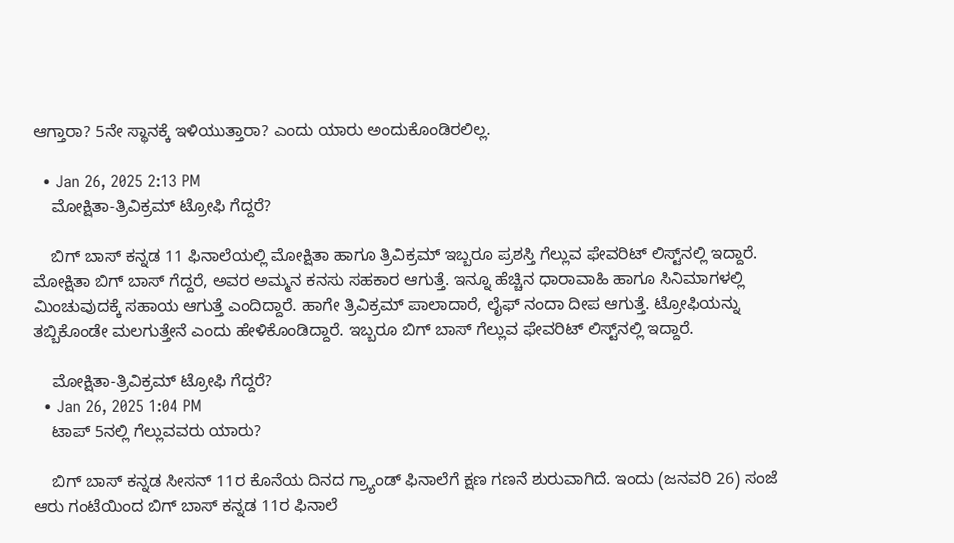ಆಗ್ತಾರಾ? 5ನೇ ಸ್ಥಾನಕ್ಕೆ ಇಳಿಯುತ್ತಾರಾ? ಎಂದು ಯಾರು ಅಂದುಕೊಂಡಿರಲಿಲ್ಲ.

  • Jan 26, 2025 2:13 PM
    ಮೋಕ್ಷಿತಾ-ತ್ರಿವಿಕ್ರಮ್ ಟ್ರೋಫಿ ಗೆದ್ದರೆ?

    ಬಿಗ್‌ ಬಾಸ್ ಕನ್ನಡ 11 ಫಿನಾಲೆಯಲ್ಲಿ ಮೋಕ್ಷಿತಾ ಹಾಗೂ ತ್ರಿವಿಕ್ರಮ್ ಇಬ್ಬರೂ ಪ್ರಶಸ್ತಿ ಗೆಲ್ಲುವ ಫೇವರಿಟ್ ಲಿಸ್ಟ್‌ನಲ್ಲಿ ಇದ್ದಾರೆ. ಮೋಕ್ಷಿತಾ ಬಿಗ್ ಬಾಸ್ ಗೆದ್ದರೆ, ಅವರ ಅಮ್ಮನ ಕನಸು ಸಹಕಾರ ಆಗುತ್ತೆ. ಇನ್ನೂ ಹೆಚ್ಚಿನ ಧಾರಾವಾಹಿ ಹಾಗೂ ಸಿನಿಮಾಗಳಲ್ಲಿ ಮಿಂಚುವುದಕ್ಕೆ ಸಹಾಯ ಆಗುತ್ತೆ ಎಂದಿದ್ದಾರೆ. ಹಾಗೇ ತ್ರಿವಿಕ್ರಮ್ ಪಾಲಾದಾರೆ, ಲೈಫ್ ನಂದಾ ದೀಪ ಆಗುತ್ತೆ. ಟ್ರೋಫಿಯನ್ನು ತಬ್ಬಿಕೊಂಡೇ ಮಲಗುತ್ತೇನೆ ಎಂದು ಹೇಳಿಕೊಂಡಿದ್ದಾರೆ. ಇಬ್ಬರೂ ಬಿಗ್ ಬಾಸ್ ಗೆಲ್ಲುವ ಫೇವರಿಟ್ ಲಿಸ್ಟ್‌ನಲ್ಲಿ ಇದ್ದಾರೆ.

    ಮೋಕ್ಷಿತಾ-ತ್ರಿವಿಕ್ರಮ್ ಟ್ರೋಫಿ ಗೆದ್ದರೆ?
  • Jan 26, 2025 1:04 PM
    ಟಾಪ್‌ 5ನಲ್ಲಿ ಗೆಲ್ಲುವವರು ಯಾರು?

    ಬಿಗ್ ಬಾಸ್ ಕನ್ನಡ ಸೀಸನ್ 11ರ ಕೊನೆಯ ದಿನದ ಗ್ರ್ಯಾಂಡ್ ಫಿನಾಲೆಗೆ ಕ್ಷಣ ಗಣನೆ ಶುರುವಾಗಿದೆ. ಇಂದು (ಜನವರಿ 26) ಸಂಜೆ ಆರು ಗಂಟೆಯಿಂದ ಬಿಗ್ ಬಾಸ್ ಕನ್ನಡ 11ರ ಫಿನಾಲೆ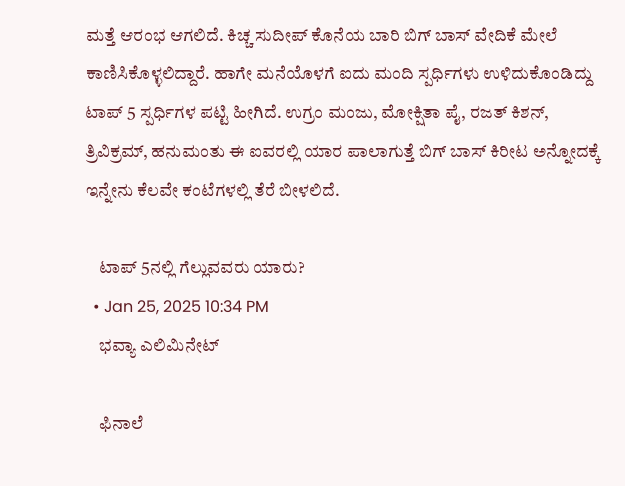ಮತ್ತೆ ಆರಂಭ ಆಗಲಿದೆ. ಕಿಚ್ಚ ಸುದೀಪ್ ಕೊನೆಯ ಬಾರಿ ಬಿಗ್ ಬಾಸ್ ವೇದಿಕೆ ಮೇಲೆ ಕಾಣಿಸಿಕೊಳ್ಳಲಿದ್ದಾರೆ. ಹಾಗೇ ಮನೆಯೊಳಗೆ ಐದು ಮಂದಿ ಸ್ಪರ್ಧಿಗಳು ಉಳಿದುಕೊಂಡಿದ್ದು ಟಾಪ್ 5 ಸ್ಪರ್ಧಿಗಳ ಪಟ್ಟಿ ಹೀಗಿದೆ. ಉಗ್ರಂ ಮಂಜು, ಮೋಕ್ಷಿತಾ ಪೈ, ರಜತ್ ಕಿಶನ್, ತ್ರಿವಿಕ್ರಮ್, ಹನುಮಂತು ಈ ಐವರಲ್ಲಿ ಯಾರ ಪಾಲಾಗುತ್ತೆ ಬಿಗ್ ಬಾಸ್ ಕಿರೀಟ ಅನ್ನೋದಕ್ಕೆ ಇನ್ನೇನು ಕೆಲವೇ ಕಂಟೆಗಳಲ್ಲಿ ತೆರೆ ಬೀಳಲಿದೆ.

    ಟಾಪ್‌ 5ನಲ್ಲಿ ಗೆಲ್ಲುವವರು ಯಾರು?
  • Jan 25, 2025 10:34 PM
    ಭವ್ಯಾ ಎಲಿಮಿನೇಟ್

    ಫಿನಾಲೆ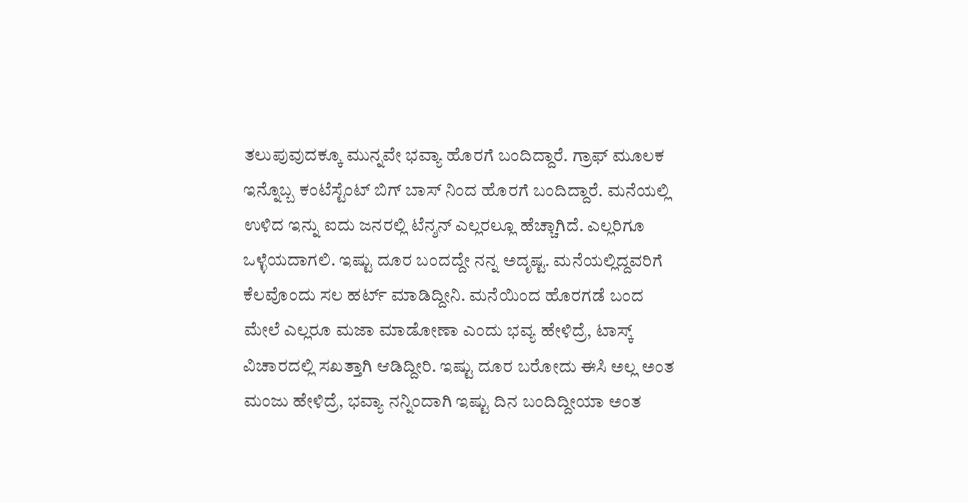ತಲುಪುವುದಕ್ಕೂ ಮುನ್ನವೇ ಭವ್ಯಾ ಹೊರಗೆ ಬಂದಿದ್ದಾರೆ. ಗ್ರಾಫ್ ಮೂಲಕ ಇನ್ನೊಬ್ಬ ಕಂಟೆಸ್ಟೆಂಟ್ ಬಿಗ್ ಬಾಸ್ ನಿಂದ ಹೊರಗೆ ಬಂದಿದ್ದಾರೆ. ಮನೆಯಲ್ಲಿ ಉಳಿದ ಇನ್ನು ಐದು ಜನರಲ್ಲಿ ಟೆನ್ಶನ್ ಎಲ್ಲರಲ್ಲೂ ಹೆಚ್ಚಾಗಿದೆ. ಎಲ್ಲರಿಗೂ ಒಳ್ಳೆಯದಾಗಲಿ. ಇಷ್ಟು ದೂರ ಬಂದದ್ದೇ ನನ್ನ ಅದೃಷ್ಟ. ಮನೆಯಲ್ಲಿದ್ದವರಿಗೆ ಕೆಲವೊಂದು ಸಲ ಹರ್ಟ್ ಮಾಡಿದ್ದೀನಿ. ಮನೆಯಿಂದ ಹೊರಗಡೆ ಬಂದ ಮೇಲೆ ಎಲ್ಲರೂ ಮಜಾ ಮಾಡೋಣಾ ಎಂದು ಭವ್ಯ ಹೇಳಿದ್ರೆ, ಟಾಸ್ಕ್ ವಿಚಾರದಲ್ಲಿ ಸಖತ್ತಾಗಿ ಆಡಿದ್ದೀರಿ. ಇಷ್ಟು ದೂರ ಬರೋದು ಈಸಿ ಅಲ್ಲ ಅಂತ ಮಂಜು ಹೇಳಿದ್ರೆ, ಭವ್ಯಾ ನನ್ನಿಂದಾಗಿ ಇಷ್ಟು ದಿನ ಬಂದಿದ್ದೀಯಾ ಅಂತ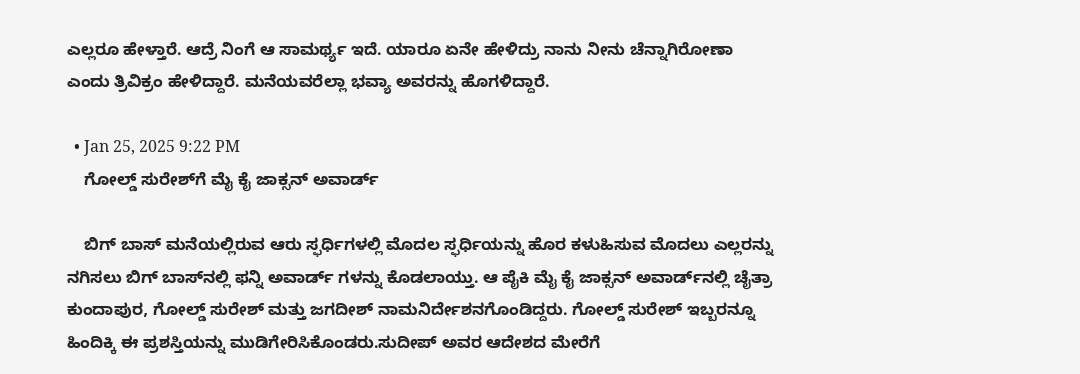ಎಲ್ಲರೂ ಹೇಳ್ತಾರೆ. ಆದ್ರೆ ನಿಂಗೆ ಆ ಸಾಮರ್ಥ್ಯ ಇದೆ. ಯಾರೂ ಏನೇ ಹೇಳಿದ್ರು ನಾನು ನೀನು ಚೆನ್ನಾಗಿರೋಣಾ ಎಂದು ತ್ರಿವಿಕ್ರಂ ಹೇಳಿದ್ದಾರೆ. ಮನೆಯವರೆಲ್ಲಾ ಭವ್ಯಾ ಅವರನ್ನು ಹೊಗಳಿದ್ದಾರೆ.

  • Jan 25, 2025 9:22 PM
    ಗೋಲ್ಡ್ ಸುರೇಶ್‌ಗೆ ಮೈ ಕೈ ಜಾಕ್ಸನ್ ಅವಾರ್ಡ್‌

    ಬಿಗ್ ಬಾಸ್ ಮನೆಯಲ್ಲಿರುವ ಆರು ಸ್ಫರ್ಧಿಗಳಲ್ಲಿ ಮೊದಲ ಸ್ಫರ್ಧಿಯನ್ನು ಹೊರ ಕಳುಹಿಸುವ ಮೊದಲು ಎಲ್ಲರನ್ನು ನಗಿಸಲು ಬಿಗ್ ಬಾಸ್‌ನಲ್ಲಿ ಫನ್ನಿ ಅವಾರ್ಡ್‌ ಗಳನ್ನು ಕೊಡಲಾಯ್ತು. ಆ ಪೈಕಿ ಮೈ ಕೈ ಜಾಕ್ಸನ್ ಅವಾರ್ಡ್‌ನಲ್ಲಿ ಚೈತ್ರಾ ಕುಂದಾಪುರ, ಗೋಲ್ಡ್ ಸುರೇಶ್ ಮತ್ತು ಜಗದೀಶ್ ನಾಮನಿರ್ದೇಶನಗೊಂಡಿದ್ದರು. ಗೋಲ್ಡ್ ಸುರೇಶ್ ಇಬ್ಬರನ್ನೂ ಹಿಂದಿಕ್ಕಿ ಈ ಪ್ರಶಸ್ತಿಯನ್ನು ಮುಡಿಗೇರಿಸಿಕೊಂಡರು.ಸುದೀಪ್ ಅವರ ಆದೇಶದ ಮೇರೆಗೆ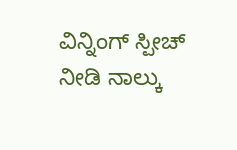ವಿನ್ನಿಂಗ್ ಸ್ಪೀಚ್‌ ನೀಡಿ ನಾಲ್ಕು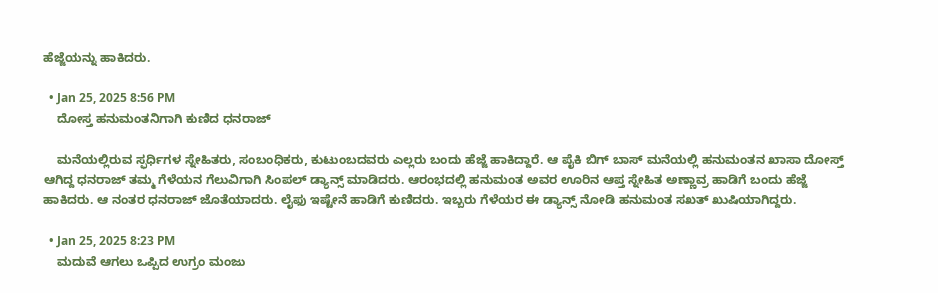ಹೆಜ್ಜೆಯನ್ನು ಹಾಕಿದರು.

  • Jan 25, 2025 8:56 PM
    ದೋಸ್ತ ಹನುಮಂತನಿಗಾಗಿ ಕುಣಿದ ಧನರಾಜ್

    ಮನೆಯಲ್ಲಿರುವ ಸ್ಫರ್ಧಿಗಳ ಸ್ನೇಹಿತರು, ಸಂಬಂಧಿಕರು, ಕುಟುಂಬದವರು ಎಲ್ಲರು ಬಂದು ಹೆಜ್ಜೆ ಹಾಕಿದ್ದಾರೆ. ಆ ಪೈಕಿ ಬಿಗ್ ಬಾಸ್ ಮನೆಯಲ್ಲಿ ಹನುಮಂತನ ಖಾಸಾ ದೋಸ್ತ್ ಆಗಿದ್ದ ಧನರಾಜ್ ತಮ್ಮ ಗೆಳೆಯನ ಗೆಲುವಿಗಾಗಿ ಸಿಂಪಲ್ ಡ್ಯಾನ್ಸ್ ಮಾಡಿದರು. ಆರಂಭದಲ್ಲಿ ಹನುಮಂತ ಅವರ ಊರಿನ ಆಪ್ತ ಸ್ನೇಹಿತ ಅಣ್ಣಾವ್ರ ಹಾಡಿಗೆ ಬಂದು ಹೆಜ್ಜೆ ಹಾಕಿದರು. ಆ ನಂತರ ಧನರಾಜ್ ಜೊತೆಯಾದರು. ಲೈಫು ಇಷ್ಟೇನೆ ಹಾಡಿಗೆ ಕುಣಿದರು. ಇಬ್ಬರು ಗೆಳೆಯರ ಈ ಡ್ಯಾನ್ಸ್ ನೋಡಿ ಹನುಮಂತ ಸಖತ್ ಖುಷಿಯಾಗಿದ್ದರು.

  • Jan 25, 2025 8:23 PM
    ಮದುವೆ ಆಗಲು ಒಪ್ಪಿದ ಉಗ್ರಂ ಮಂಜು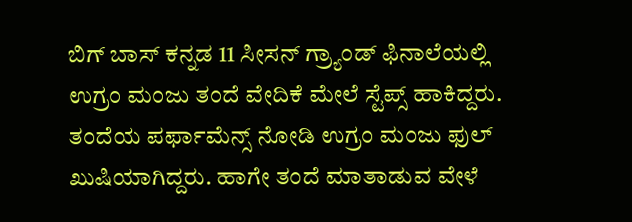ಬಿಗ್ ಬಾಸ್ ಕನ್ನಡ 11 ಸೀಸನ್ ಗ್ರ್ಯಾಂಡ್ ಫಿನಾಲೆಯಲ್ಲಿ ಉಗ್ರಂ ಮಂಜು ತಂದೆ ವೇದಿಕೆ ಮೇಲೆ ಸ್ಟೆಪ್ಸ್ ಹಾಕಿದ್ದರು. ತಂದೆಯ ಪರ್ಫಾಮೆನ್ಸ್ ನೋಡಿ ಉಗ್ರಂ ಮಂಜು ಫುಲ್ ಖುಷಿಯಾಗಿದ್ದರು. ಹಾಗೇ ತಂದೆ ಮಾತಾಡುವ ವೇಳೆ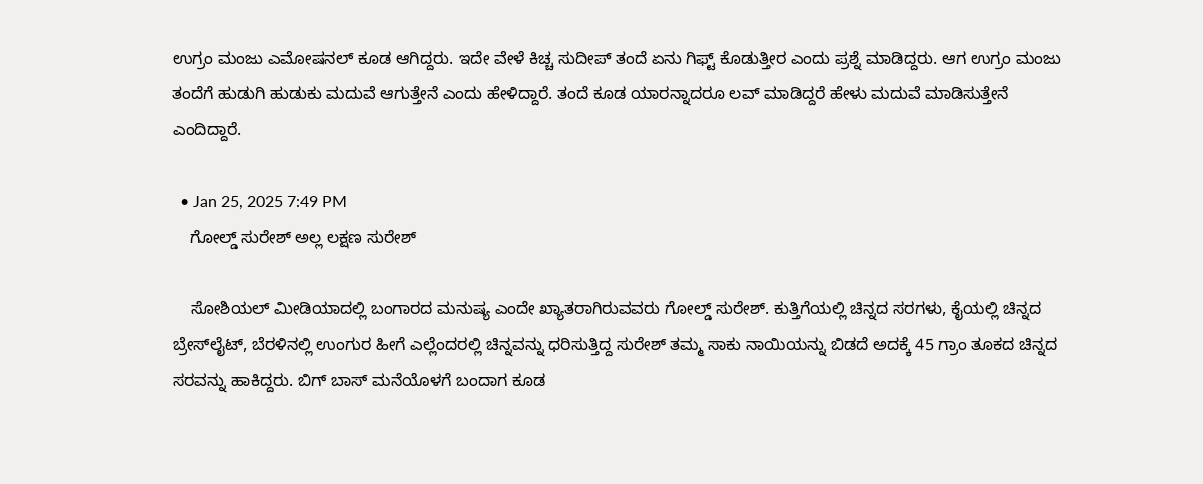ಉಗ್ರಂ ಮಂಜು ಎಮೋಷನಲ್ ಕೂಡ ಆಗಿದ್ದರು. ಇದೇ ವೇಳೆ ಕಿಚ್ಚ ಸುದೀಪ್ ತಂದೆ ಏನು ಗಿಫ್ಟ್ ಕೊಡುತ್ತೀರ ಎಂದು ಪ್ರಶ್ನೆ ಮಾಡಿದ್ದರು. ಆಗ ಉಗ್ರಂ ಮಂಜು ತಂದೆಗೆ ಹುಡುಗಿ ಹುಡುಕು ಮದುವೆ ಆಗುತ್ತೇನೆ ಎಂದು ಹೇಳಿದ್ದಾರೆ. ತಂದೆ ಕೂಡ ಯಾರನ್ನಾದರೂ ಲವ್ ಮಾಡಿದ್ದರೆ ಹೇಳು ಮದುವೆ ಮಾಡಿಸುತ್ತೇನೆ ಎಂದಿದ್ದಾರೆ.

  • Jan 25, 2025 7:49 PM
    ಗೋಲ್ಡ್ ಸುರೇಶ್ ಅಲ್ಲ ಲಕ್ಷಣ ಸುರೇಶ್

    ಸೋಶಿಯಲ್ ಮೀಡಿಯಾದಲ್ಲಿ ಬಂಗಾರದ ಮನುಷ್ಯ ಎಂದೇ ಖ್ಯಾತರಾಗಿರುವವರು ಗೋಲ್ಡ್ ಸುರೇಶ್. ಕುತ್ತಿಗೆಯಲ್ಲಿ ಚಿನ್ನದ ಸರಗಳು, ಕೈಯಲ್ಲಿ ಚಿನ್ನದ ಬ್ರೇಸ್‌ಲೈಟ್, ಬೆರಳಿನಲ್ಲಿ ಉಂಗುರ ಹೀಗೆ ಎಲ್ಲೆಂದರಲ್ಲಿ ಚಿನ್ನವನ್ನು ಧರಿಸುತ್ತಿದ್ದ ಸುರೇಶ್ ತಮ್ಮ ಸಾಕು ನಾಯಿಯನ್ನು ಬಿಡದೆ ಅದಕ್ಕೆ 45 ಗ್ರಾಂ ತೂಕದ ಚಿನ್ನದ ಸರವನ್ನು ಹಾಕಿದ್ದರು. ಬಿಗ್ ಬಾಸ್ ಮನೆಯೊಳಗೆ ಬಂದಾಗ ಕೂಡ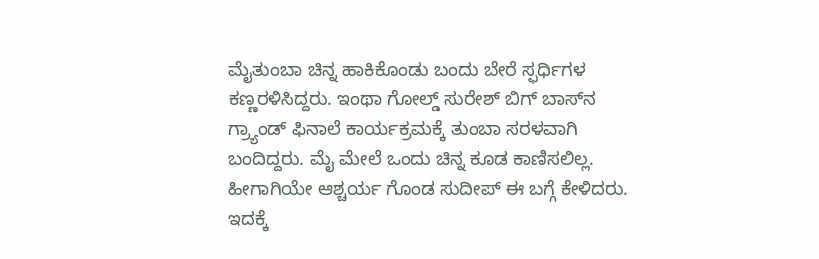ಮೈತುಂಬಾ ಚಿನ್ನ ಹಾಕಿಕೊಂಡು ಬಂದು ಬೇರೆ ಸ್ಫರ್ಧಿಗಳ ಕಣ್ಣರಳಿಸಿದ್ದರು. ಇಂಥಾ ಗೋಲ್ಡ್ ಸುರೇಶ್ ಬಿಗ್ ಬಾಸ್‌ನ ಗ್ರ್ಯಾಂಡ್ ಫಿನಾಲೆ ಕಾರ್ಯಕ್ರಮಕ್ಕೆ ತುಂಬಾ ಸರಳವಾಗಿ ಬಂದಿದ್ದರು. ಮೈ ಮೇಲೆ ಒಂದು ಚಿನ್ನ ಕೂಡ ಕಾಣಿಸಲಿಲ್ಲ. ಹೀಗಾಗಿಯೇ ಆಶ್ಚರ್ಯ ಗೊಂಡ ಸುದೀಪ್ ಈ ಬಗ್ಗೆ ಕೇಳಿದರು. ಇದಕ್ಕೆ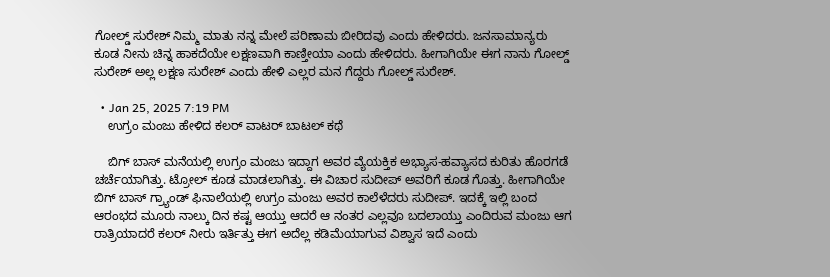ಗೋಲ್ಡ್ ಸುರೇಶ್ ನಿಮ್ಮ ಮಾತು ನನ್ನ ಮೇಲೆ ಪರಿಣಾಮ ಬೀರಿದವು ಎಂದು ಹೇಳಿದರು. ಜನಸಾಮಾನ್ಯರು ಕೂಡ ನೀನು ಚಿನ್ನ ಹಾಕದೆಯೇ ಲಕ್ಷಣವಾಗಿ ಕಾಣ್ತೀಯಾ ಎಂದು ಹೇಳಿದರು. ಹೀಗಾಗಿಯೇ ಈಗ ನಾನು ಗೋಲ್ಡ್ ಸುರೇಶ್ ಅಲ್ಲ ಲಕ್ಷಣ ಸುರೇಶ್ ಎಂದು ಹೇಳಿ ಎಲ್ಲರ ಮನ ಗೆದ್ದರು ಗೋಲ್ಡ್ ಸುರೇಶ್.

  • Jan 25, 2025 7:19 PM
    ಉಗ್ರಂ ಮಂಜು ಹೇಳಿದ ಕಲರ್ ವಾಟರ್ ಬಾಟಲ್ ಕಥೆ

    ಬಿಗ್ ಬಾಸ್ ಮನೆಯಲ್ಲಿ ಉಗ್ರಂ ಮಂಜು ಇದ್ದಾಗ ಅವರ ವ್ಯೆಯಕ್ತಿಕ ಅಭ್ಯಾಸ-ಹವ್ಯಾಸದ ಕುರಿತು ಹೊರಗಡೆ ಚರ್ಚೆಯಾಗಿತ್ತು. ಟ್ರೋಲ್ ಕೂಡ ಮಾಡಲಾಗಿತ್ತು. ಈ ವಿಚಾರ ಸುದೀಪ್ ಅವರಿಗೆ ಕೂಡ ಗೊತ್ತು. ಹೀಗಾಗಿಯೇ ಬಿಗ್ ಬಾಸ್ ಗ್ರ್ಯಾಂಡ್ ಫಿನಾಲೆಯಲ್ಲಿ ಉಗ್ರಂ ಮಂಜು ಅವರ ಕಾಲೆಳೆದರು ಸುದೀಪ್. ಇದಕ್ಕೆ ಇಲ್ಲಿ ಬಂದ ಆರಂಭದ ಮೂರು ನಾಲ್ಕು ದಿನ ಕಷ್ಟ ಆಯ್ತು ಆದರೆ ಆ ನಂತರ ಎಲ್ಲವೂ ಬದಲಾಯ್ತು ಎಂದಿರುವ ಮಂಜು ಆಗ ರಾತ್ರಿಯಾದರೆ ಕಲರ್ ನೀರು ಇರ್ತಿತ್ತು ಈಗ ಅದೆಲ್ಲ ಕಡಿಮೆಯಾಗುವ ವಿಶ್ವಾಸ ಇದೆ ಎಂದು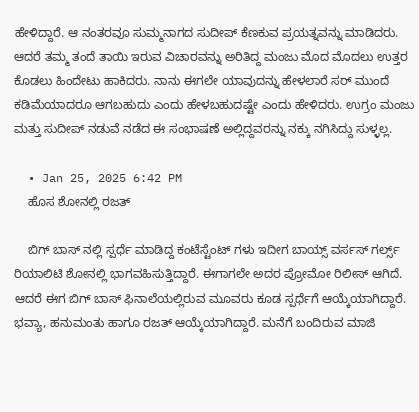ಹೇಳಿದ್ದಾರೆ. ಆ ನಂತರವೂ ಸುಮ್ಮನಾಗದ ಸುದೀಪ್ ಕೆಣಕುವ ಪ್ರಯತ್ನವನ್ನು ಮಾಡಿದರು. ಆದರೆ ತಮ್ಮ ತಂದೆ ತಾಯಿ ಇರುವ ವಿಚಾರವನ್ನು ಅರಿತಿದ್ದ ಮಂಜು ಮೊದ ಮೊದಲು ಉತ್ತರ ಕೊಡಲು ಹಿಂದೇಟು ಹಾಕಿದರು. ನಾನು ಈಗಲೇ ಯಾವುದನ್ನು ಹೇಳಲಾರೆ ಸರ್ ಮುಂದೆ ಕಡಿಮೆಯಾದರೂ ಆಗಬಹುದು ಎಂದು ಹೇಳಬಹುದಷ್ಟೇ ಎಂದು ಹೇಳಿದರು. ಉಗ್ರಂ ಮಂಜು ಮತ್ತು ಸುದೀಪ್ ನಡುವೆ ನಡೆದ ಈ ಸಂಭಾಷಣೆ ಅಲ್ಲಿದ್ದವರನ್ನು ನಕ್ಕು ನಗಿಸಿದ್ದು ಸುಳ್ಳಲ್ಲ.

  • Jan 25, 2025 6:42 PM
    ಹೊಸ ಶೋನಲ್ಲಿ ರಜತ್

    ಬಿಗ್ ಬಾಸ್ ನಲ್ಲಿ ಸ್ಪರ್ಧೆ ಮಾಡಿದ್ದ ಕಂಟೆಸ್ಟೆಂಟ್ ಗಳು ಇದೀಗ ಬಾಯ್ಸ್ ವರ್ಸಸ್ ಗರ್ಲ್ಸ್ ರಿಯಾಲಿಟಿ ಶೋನಲ್ಲಿ ಭಾಗವಹಿಸುತ್ತಿದ್ದಾರೆ. ಈಗಾಗಲೇ ಅದರ ಪ್ರೋಮೋ ರಿಲೀಸ್ ಆಗಿದೆ. ಆದರೆ ಈಗ ಬಿಗ್ ಬಾಸ್ ಫಿನಾಲೆಯಲ್ಲಿರುವ ಮೂವರು ಕೂಡ ಸ್ಪರ್ಧೆಗೆ ಆಯ್ಕೆಯಾಗಿದ್ದಾರೆ. ಭವ್ಯಾ, ಹನುಮಂತು ಹಾಗೂ ರಜತ್ ಆಯ್ಕೆಯಾಗಿದ್ದಾರೆ. ಮನೆಗೆ ಬಂದಿರುವ ಮಾಜಿ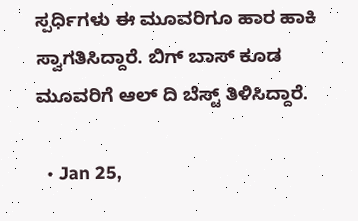ಸ್ಪರ್ಧಿಗಳು ಈ ಮೂವರಿಗೂ ಹಾರ ಹಾಕಿ ಸ್ವಾಗತಿಸಿದ್ದಾರೆ. ಬಿಗ್ ಬಾಸ್ ಕೂಡ ಮೂವರಿಗೆ ಆಲ್ ದಿ ಬೆಸ್ಟ್ ತಿಳಿಸಿದ್ದಾರೆ.

  • Jan 25,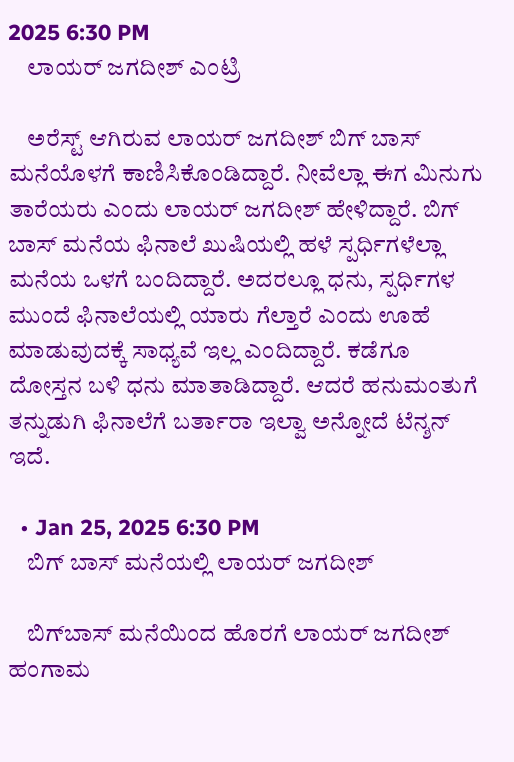2025 6:30 PM
    ಲಾಯರ್ ಜಗದೀಶ್ ಎಂಟ್ರಿ

    ಅರೆಸ್ಟ್ ಆಗಿರುವ ಲಾಯರ್ ಜಗದೀಶ್ ಬಿಗ್ ಬಾಸ್ ಮನೆಯೊಳಗೆ ಕಾಣಿಸಿಕೊಂಡಿದ್ದಾರೆ. ನೀವೆಲ್ಲಾ ಈಗ ಮಿನುಗು ತಾರೆಯರು ಎಂದು ಲಾಯರ್ ಜಗದೀಶ್ ಹೇಳಿದ್ದಾರೆ. ಬಿಗ್ ಬಾಸ್ ಮನೆಯ ಫಿನಾಲೆ ಖುಷಿಯಲ್ಲಿ ಹಳೆ ಸ್ಪರ್ಧಿಗಳೆಲ್ಲಾ ಮನೆಯ ಒಳಗೆ ಬಂದಿದ್ದಾರೆ. ಅದರಲ್ಲೂ ಧನು, ಸ್ಪರ್ಧಿಗಳ ಮುಂದೆ ಫಿನಾಲೆಯಲ್ಲಿ ಯಾರು ಗೆಲ್ತಾರೆ ಎಂದು ಊಹೆ ಮಾಡುವುದಕ್ಕೆ ಸಾಧ್ಯವೆ ಇಲ್ಲ ಎಂದಿದ್ದಾರೆ. ಕಡೆಗೂ ದೋಸ್ತನ ಬಳಿ ಧನು ಮಾತಾಡಿದ್ದಾರೆ. ಆದರೆ ಹನುಮಂತುಗೆ ತನ್ನುಡುಗಿ ಫಿನಾಲೆಗೆ ಬರ್ತಾರಾ ಇಲ್ವಾ ಅನ್ನೋದೆ ಟೆನ್ಶನ್ ಇದೆ.

  • Jan 25, 2025 6:30 PM
    ಬಿಗ್‌ ಬಾಸ್‌ ಮನೆಯಲ್ಲಿ ಲಾಯರ್ ಜಗದೀಶ್

    ಬಿಗ್‌ಬಾಸ್ ಮನೆಯಿಂದ ಹೊರಗೆ ಲಾಯರ್‌ ಜಗದೀಶ್ ಹಂಗಾಮ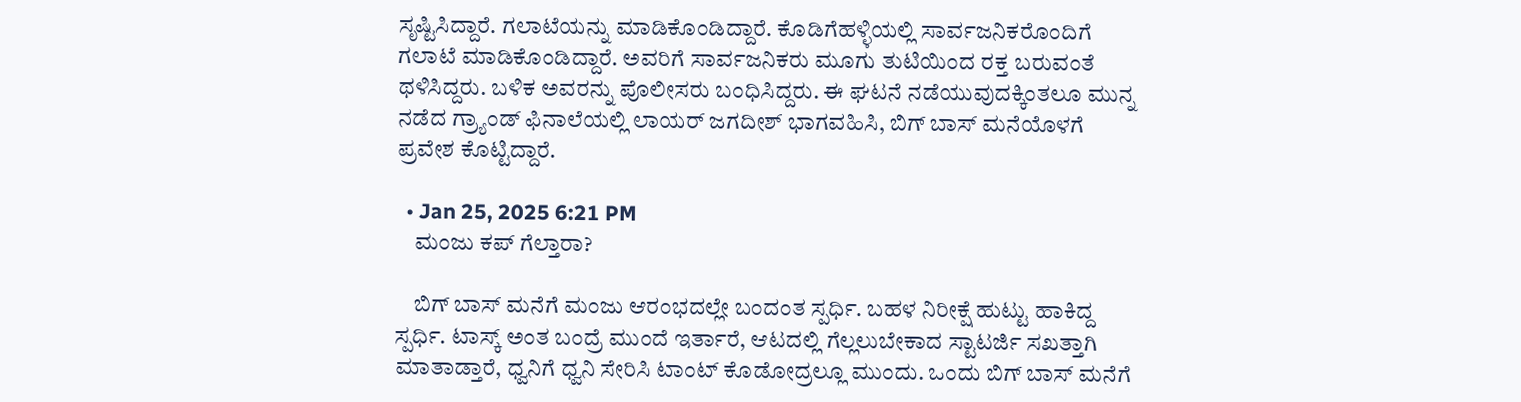ಸೃಷ್ಟಿಸಿದ್ದಾರೆ. ಗಲಾಟೆಯನ್ನು ಮಾಡಿಕೊಂಡಿದ್ದಾರೆ. ಕೊಡಿಗೆಹಳ್ಳಿಯಲ್ಲಿ ಸಾರ್ವಜನಿಕರೊಂದಿಗೆ ಗಲಾಟೆ ಮಾಡಿಕೊಂಡಿದ್ದಾರೆ. ಅವರಿಗೆ ಸಾರ್ವಜನಿಕರು ಮೂಗು ತುಟಿಯಿಂದ ರಕ್ತ ಬರುವಂತೆ ಥಳಿಸಿದ್ದರು. ಬಳಿಕ ಅವರನ್ನು ಪೊಲೀಸರು ಬಂಧಿಸಿದ್ದರು. ಈ ಘಟನೆ ನಡೆಯುವುದಕ್ಕಿಂತಲೂ ಮುನ್ನ ನಡೆದ ಗ್ರ್ಯಾಂಡ್ ಫಿನಾಲೆಯಲ್ಲಿ ಲಾಯರ್ ಜಗದೀಶ್ ಭಾಗವಹಿಸಿ, ಬಿಗ್ ಬಾಸ್ ಮನೆಯೊಳಗೆ ಪ್ರವೇಶ ಕೊಟ್ಟಿದ್ದಾರೆ.

  • Jan 25, 2025 6:21 PM
    ಮಂಜು ಕಪ್ ಗೆಲ್ತಾರಾ?

    ಬಿಗ್ ಬಾಸ್‌ ಮನೆಗೆ ಮಂಜು ಆರಂಭದಲ್ಲೇ ಬಂದಂತ ಸ್ಪರ್ಧಿ. ಬಹಳ ನಿರೀಕ್ಷೆ ಹುಟ್ಟು ಹಾಕಿದ್ದ ಸ್ಪರ್ಧಿ. ಟಾಸ್ಕ್ ಅಂತ ಬಂದ್ರೆ ಮುಂದೆ ಇರ್ತಾರೆ, ಆಟದಲ್ಲಿ ಗೆಲ್ಲಲುಬೇಕಾದ ಸ್ಟಾಟರ್ಜಿ ಸಖತ್ತಾಗಿ ಮಾತಾಡ್ತಾರೆ, ಧ್ವನಿಗೆ ಧ್ವನಿ ಸೇರಿಸಿ ಟಾಂಟ್ ಕೊಡೋದ್ರಲ್ಲೂ ಮುಂದು. ಒಂದು ಬಿಗ್ ಬಾಸ್ ಮನೆಗೆ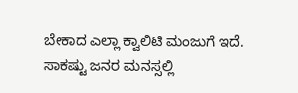ಬೇಕಾದ ಎಲ್ಲಾ ಕ್ವಾಲಿಟಿ ಮಂಜುಗೆ ಇದೆ. ಸಾಕಷ್ಟು ಜನರ ಮನಸ್ಸಲ್ಲಿ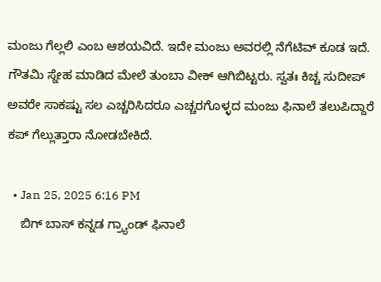ಮಂಜು ಗೆಲ್ಲಲಿ ಎಂಬ ಆಶಯವಿದೆ. ಇದೇ ಮಂಜು ಅವರಲ್ಲಿ ನೆಗೆಟಿವ್ ಕೂಡ ಇದೆ. ಗೌತಮಿ ಸ್ನೇಹ ಮಾಡಿದ ಮೇಲೆ ತುಂಬಾ ವೀಕ್ ಆಗಿಬಿಟ್ಟರು. ಸ್ವತಃ ಕಿಚ್ಚ ಸುದೀಪ್ ಅವರೇ ಸಾಕಷ್ಟು ಸಲ ಎಚ್ಚರಿಸಿದರೂ ಎಚ್ಚರಗೊಳ್ಳದ ಮಂಜು ಫಿನಾಲೆ ತಲುಪಿದ್ದಾರೆ ಕಪ್ ಗೆಲ್ಲುತ್ತಾರಾ ನೋಡಬೇಕಿದೆ.

  • Jan 25, 2025 6:16 PM
    ಬಿಗ್ ಬಾಸ್ ಕನ್ನಡ ಗ್ರ್ಯಾಂಡ್ ಫಿನಾಲೆ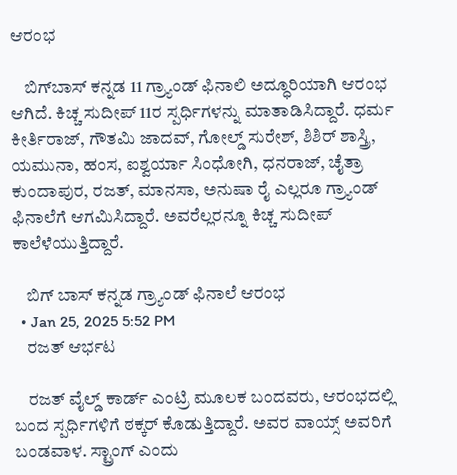ಆರಂಭ

    ಬಿಗ್‌ಬಾಸ್ ಕನ್ನಡ 11 ಗ್ರ್ಯಾಂಡ್ ಫಿನಾಲಿ ಅದ್ಧೂರಿಯಾಗಿ ಆರಂಭ ಆಗಿದೆ. ಕಿಚ್ಚ ಸುದೀಪ್ 11ರ ಸ್ಪರ್ಧಿಗಳನ್ನು ಮಾತಾಡಿಸಿದ್ದಾರೆ. ಧರ್ಮ ಕೀರ್ತಿರಾಜ್, ಗೌತಮಿ ಜಾದವ್, ಗೋಲ್ಡ್ ಸುರೇಶ್, ಶಿಶಿರ್ ಶಾಸ್ತ್ರಿ, ಯಮುನಾ, ಹಂಸ, ಐಶ್ವರ್ಯಾ ಸಿಂಧೋಗಿ, ಧನರಾಜ್, ಚೈತ್ರಾ ಕುಂದಾಪುರ, ರಜತ್, ಮಾನಸಾ, ಅನುಷಾ ರೈ ಎಲ್ಲರೂ ಗ್ರ್ಯಾಂಡ್ ಫಿನಾಲೆಗೆ ಆಗಮಿಸಿದ್ದಾರೆ. ಅವರೆಲ್ಲರನ್ನೂ ಕಿಚ್ಚ ಸುದೀಪ್ ಕಾಲೆಳೆಯುತ್ತಿದ್ದಾರೆ.

    ಬಿಗ್ ಬಾಸ್ ಕನ್ನಡ ಗ್ರ್ಯಾಂಡ್ ಫಿನಾಲೆ ಆರಂಭ
  • Jan 25, 2025 5:52 PM
    ರಜತ್ ಆರ್ಭಟ

    ರಜತ್ ವೈಲ್ಡ್ ಕಾರ್ಡ್ ಎಂಟ್ರಿ ಮೂಲಕ ಬಂದವರು, ಆರಂಭದಲ್ಲಿ ಬಂದ ಸ್ಪರ್ಧಿಗಳಿಗೆ ಠಕ್ಕರ್ ಕೊಡುತ್ತಿದ್ದಾರೆ. ಅವರ ವಾಯ್ಸ್ ಅವರಿಗೆ ಬಂಡವಾಳ. ಸ್ಟ್ರಾಂಗ್ ಎಂದು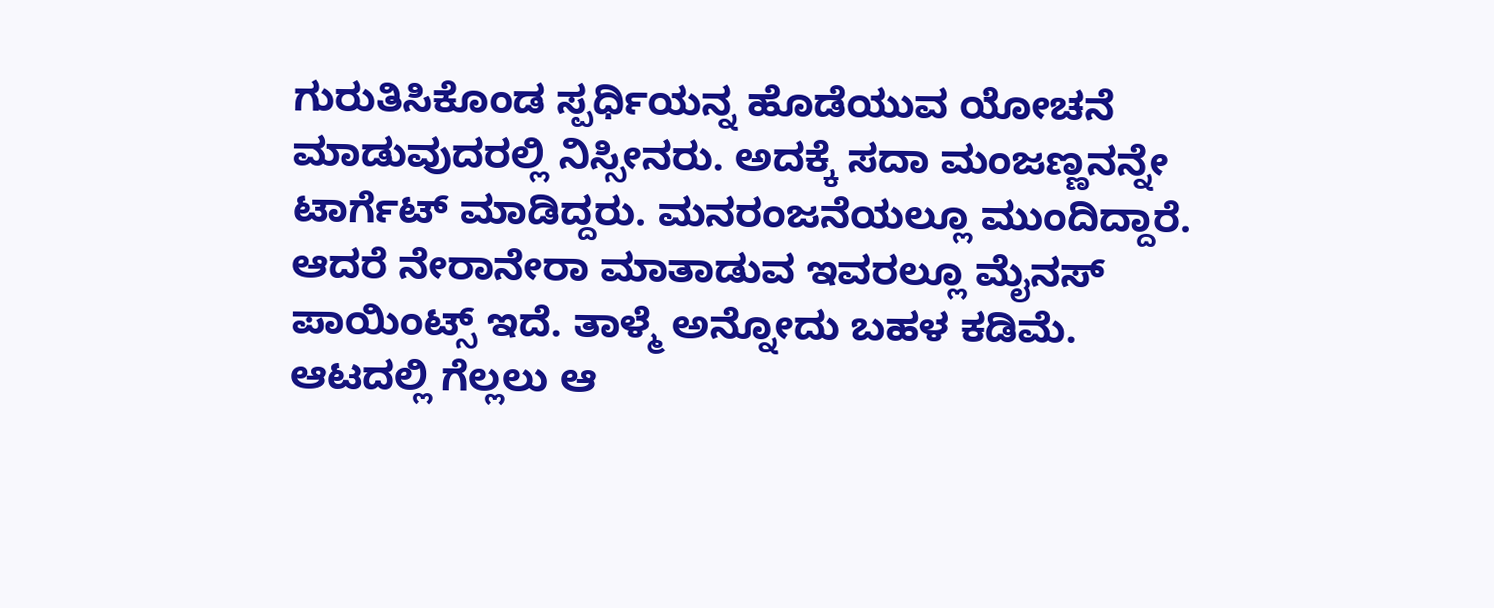ಗುರುತಿಸಿಕೊಂಡ ಸ್ಪರ್ಧಿಯನ್ನ ಹೊಡೆಯುವ ಯೋಚನೆ ಮಾಡುವುದರಲ್ಲಿ ನಿಸ್ಸೀನರು. ಅದಕ್ಕೆ ಸದಾ ಮಂಜಣ್ಣನನ್ನೇ ಟಾರ್ಗೆಟ್ ಮಾಡಿದ್ದರು. ಮನರಂಜನೆಯಲ್ಲೂ ಮುಂದಿದ್ದಾರೆ. ಆದರೆ ನೇರಾನೇರಾ ಮಾತಾಡುವ ಇವರಲ್ಲೂ ಮೈನಸ್ ಪಾಯಿಂಟ್ಸ್ ಇದೆ. ತಾಳ್ಮೆ ಅನ್ನೋದು ಬಹಳ ಕಡಿಮೆ. ಆಟದಲ್ಲಿ ಗೆಲ್ಲಲು ಆ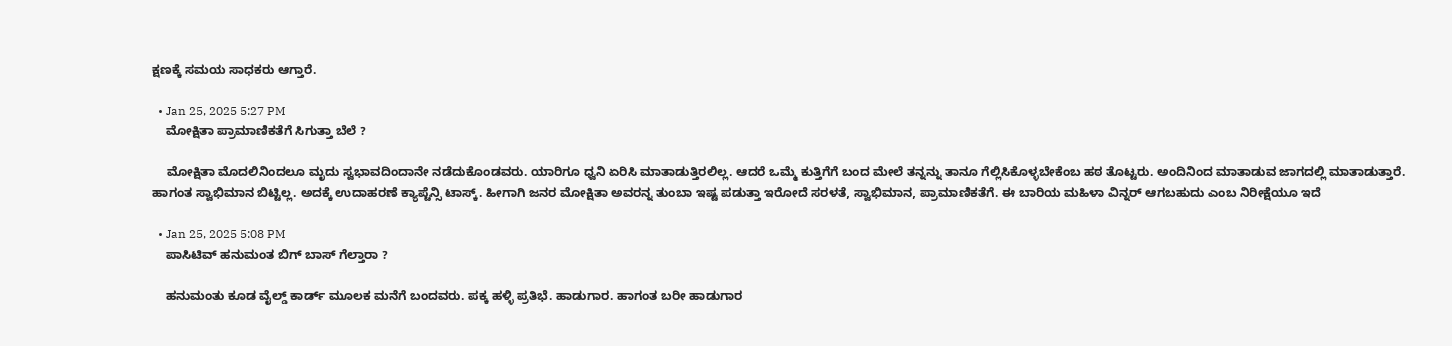ಕ್ಷಣಕ್ಕೆ ಸಮಯ ಸಾಧಕರು ಆಗ್ತಾರೆ.

  • Jan 25, 2025 5:27 PM
    ಮೋಕ್ಷಿತಾ ಪ್ರಾಮಾಣಿಕತೆಗೆ ಸಿಗುತ್ತಾ ಬೆಲೆ ?

    ಮೋಕ್ಷಿತಾ ಮೊದಲಿನಿಂದಲೂ ಮೃದು ಸ್ವಭಾವದಿಂದಾನೇ ನಡೆದುಕೊಂಡವರು. ಯಾರಿಗೂ ಧ್ವನಿ ಏರಿಸಿ ಮಾತಾಡುತ್ತಿರಲಿಲ್ಲ. ಆದರೆ ಒಮ್ಮೆ ಕುತ್ತಿಗೆಗೆ ಬಂದ ಮೇಲೆ ತನ್ನನ್ನು ತಾನೂ ಗೆಲ್ಲಿಸಿಕೊಳ್ಳಬೇಕೆಂಬ ಹಠ ತೊಟ್ಟರು. ಅಂದಿನಿಂದ ಮಾತಾಡುವ ಜಾಗದಲ್ಲಿ ಮಾತಾಡುತ್ತಾರೆ. ಹಾಗಂತ ಸ್ವಾಭಿಮಾನ ಬಿಟ್ಟಿಲ್ಲ. ಅದಕ್ಕೆ ಉದಾಹರಣೆ ಕ್ಯಾಪ್ಟೆನ್ಸಿ ಟಾಸ್ಕ್. ಹೀಗಾಗಿ ಜನರ ಮೋಕ್ಷಿತಾ ಅವರನ್ನ ತುಂಬಾ ಇಷ್ಟ ಪಡುತ್ತಾ ಇರೋದೆ ಸರಳತೆ, ಸ್ವಾಭಿಮಾನ, ಪ್ರಾಮಾಣಿಕತೆಗೆ. ಈ ಬಾರಿಯ ಮಹಿಳಾ ವಿನ್ನರ್ ಆಗಬಹುದು ಎಂಬ ನಿರೀಕ್ಷೆಯೂ ಇದೆ

  • Jan 25, 2025 5:08 PM
    ಪಾಸಿಟಿವ್ ಹನುಮಂತ ಬಿಗ್ ಬಾಸ್ ಗೆಲ್ತಾರಾ ?

    ಹನುಮಂತು ಕೂಡ ವೈಲ್ಡ್ ಕಾರ್ಡ್ ಮೂಲಕ ಮನೆಗೆ ಬಂದವರು. ಪಕ್ಕ ಹಳ್ಳಿ ಪ್ರತಿಭೆ. ಹಾಡುಗಾರ. ಹಾಗಂತ ಬರೀ ಹಾಡುಗಾರ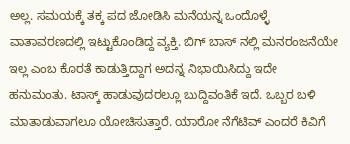ಅಲ್ಲ. ಸಮಯಕ್ಕೆ ತಕ್ಕ ಪದ ಜೋಡಿಸಿ ಮನೆಯನ್ನ ಒಂದೊಳ್ಳೆ ವಾತಾವರಣದಲ್ಲಿ ಇಟ್ಟುಕೊಂಡಿದ್ದ ವ್ಯಕ್ತಿ. ಬಿಗ್ ಬಾಸ್ ನಲ್ಲಿ ಮನರಂಜನೆಯೇ ಇಲ್ಲ ಎಂಬ ಕೊರತೆ ಕಾಡುತ್ತಿದ್ದಾಗ ಅದನ್ನ ನಿಭಾಯಿಸಿದ್ದು ಇದೇ ಹನುಮಂತು. ಟಾಸ್ಕ್ ಹಾಡುವುದರಲ್ಲೂ ಬುದ್ದಿವಂತಿಕೆ ಇದೆ. ಒಬ್ಬರ ಬಳಿ ಮಾತಾಡುವಾಗಲೂ ಯೋಚಿಸುತ್ತಾರೆ. ಯಾರೋ ನೆಗೆಟಿವ್ ಎಂದರೆ ಕಿವಿಗೆ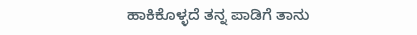ಹಾಕಿಕೊಳ್ಳದೆ ತನ್ನ ಪಾಡಿಗೆ ತಾನು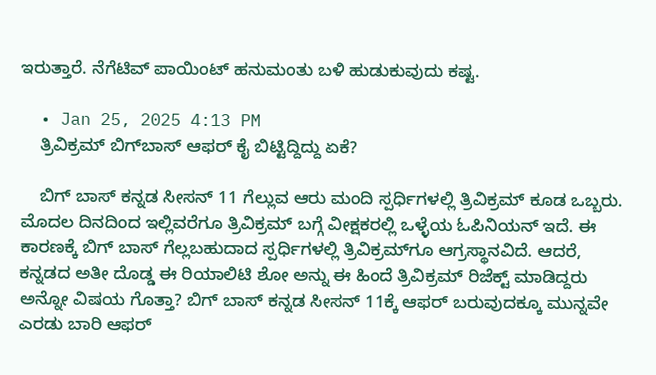ಇರುತ್ತಾರೆ. ನೆಗೆಟಿವ್ ಪಾಯಿಂಟ್ ಹನುಮಂತು ಬಳಿ ಹುಡುಕುವುದು ಕಷ್ಟ.

  • Jan 25, 2025 4:13 PM
    ತ್ರಿವಿಕ್ರಮ್ ಬಿಗ್‌ಬಾಸ್ ಆಫರ್ ಕೈ ಬಿಟ್ಟಿದ್ದಿದ್ದು ಏಕೆ?

    ಬಿಗ್‌ ಬಾಸ್ ಕನ್ನಡ ಸೀಸನ್ 11 ಗೆಲ್ಲುವ ಆರು ಮಂದಿ ಸ್ಪರ್ಧಿಗಳಲ್ಲಿ ತ್ರಿವಿಕ್ರಮ್‌ ಕೂಡ ಒಬ್ಬರು. ಮೊದಲ ದಿನದಿಂದ ಇಲ್ಲಿವರೆಗೂ ತ್ರಿವಿಕ್ರಮ್ ಬಗ್ಗೆ ವೀಕ್ಷಕರಲ್ಲಿ ಒಳ್ಳೆಯ ಓಪಿನಿಯನ್ ಇದೆ. ಈ ಕಾರಣಕ್ಕೆ ಬಿಗ್ ಬಾಸ್ ಗೆಲ್ಲಬಹುದಾದ ಸ್ಪರ್ಧಿಗಳಲ್ಲಿ ತ್ರಿವಿಕ್ರಮ್‌ಗೂ ಆಗ್ರಸ್ಥಾನವಿದೆ. ಆದರೆ, ಕನ್ನಡದ ಅತೀ ದೊಡ್ಡ ಈ ರಿಯಾಲಿಟಿ ಶೋ ಅನ್ನು ಈ ಹಿಂದೆ ತ್ರಿವಿಕ್ರಮ್ ರಿಜೆಕ್ಟ್ ಮಾಡಿದ್ದರು ಅನ್ನೋ ವಿಷಯ ಗೊತ್ತಾ? ಬಿಗ್ ಬಾಸ್ ಕನ್ನಡ ಸೀಸನ್ 11ಕ್ಕೆ ಆಫರ್ ಬರುವುದಕ್ಕೂ ಮುನ್ನವೇ ಎರಡು ಬಾರಿ ಆಫರ್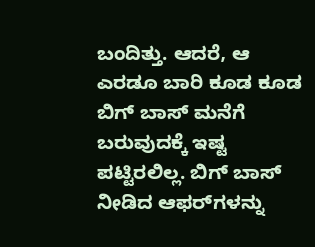ಬಂದಿತ್ತು. ಆದರೆ, ಆ ಎರಡೂ ಬಾರಿ ಕೂಡ ಕೂಡ ಬಿಗ್‌ ಬಾಸ್ ಮನೆಗೆ ಬರುವುದಕ್ಕೆ ಇಷ್ಟ ಪಟ್ಟಿರಲಿಲ್ಲ. ಬಿಗ್ ಬಾಸ್ ನೀಡಿದ ಆಫರ್‌ಗಳನ್ನು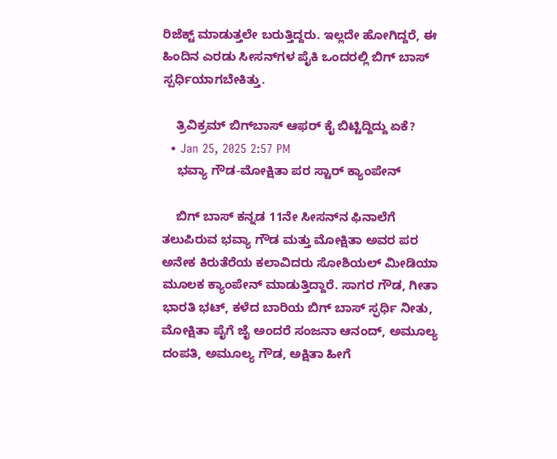ರಿಜೆಕ್ಟ್ ಮಾಡುತ್ತಲೇ ಬರುತ್ತಿದ್ದರು. ಇಲ್ಲದೇ ಹೋಗಿದ್ದರೆ, ಈ ಹಿಂದಿನ ಎರಡು ಸೀಸನ್‌ಗಳ ಪೈಕಿ ಒಂದರಲ್ಲಿ ಬಿಗ್‌ ಬಾಸ್ ಸ್ಪರ್ಧಿಯಾಗಬೇಕಿತ್ತು.

    ತ್ರಿವಿಕ್ರಮ್ ಬಿಗ್‌ಬಾಸ್ ಆಫರ್ ಕೈ ಬಿಟ್ಟಿದ್ದಿದ್ದು ಏಕೆ?
  • Jan 25, 2025 2:57 PM
    ಭವ್ಯಾ ಗೌಡ-ಮೋಕ್ಷಿತಾ ಪರ ಸ್ಟಾರ್ ಕ್ಯಾಂಪೇನ್

    ಬಿಗ್ ಬಾಸ್ ಕನ್ನಡ 11ನೇ ಸೀಸನ್‌ನ ಫಿನಾಲೆಗೆ ತಲುಪಿರುವ ಭವ್ಯಾ ಗೌಡ ಮತ್ತು ಮೋಕ್ಷಿತಾ ಅವರ ಪರ ಅನೇಕ ಕಿರುತೆರೆಯ ಕಲಾವಿದರು ಸೋಶಿಯಲ್ ಮೀಡಿಯಾ ಮೂಲಕ ಕ್ಯಾಂಪೇನ್ ಮಾಡುತ್ತಿದ್ದಾರೆ. ಸಾಗರ ಗೌಡ, ಗೀತಾ ಭಾರತಿ ಭಟ್, ಕಳೆದ ಬಾರಿಯ ಬಿಗ್ ಬಾಸ್ ಸ್ಫರ್ಧಿ ನೀತು, ಮೋಕ್ಷಿತಾ ಪೈಗೆ ಜೈ ಅಂದರೆ ಸಂಜನಾ ಆನಂದ್, ಅಮೂಲ್ಯ ದಂಪತಿ, ಅಮೂಲ್ಯ ಗೌಡ, ಅಕ್ಷಿತಾ ಹೀಗೆ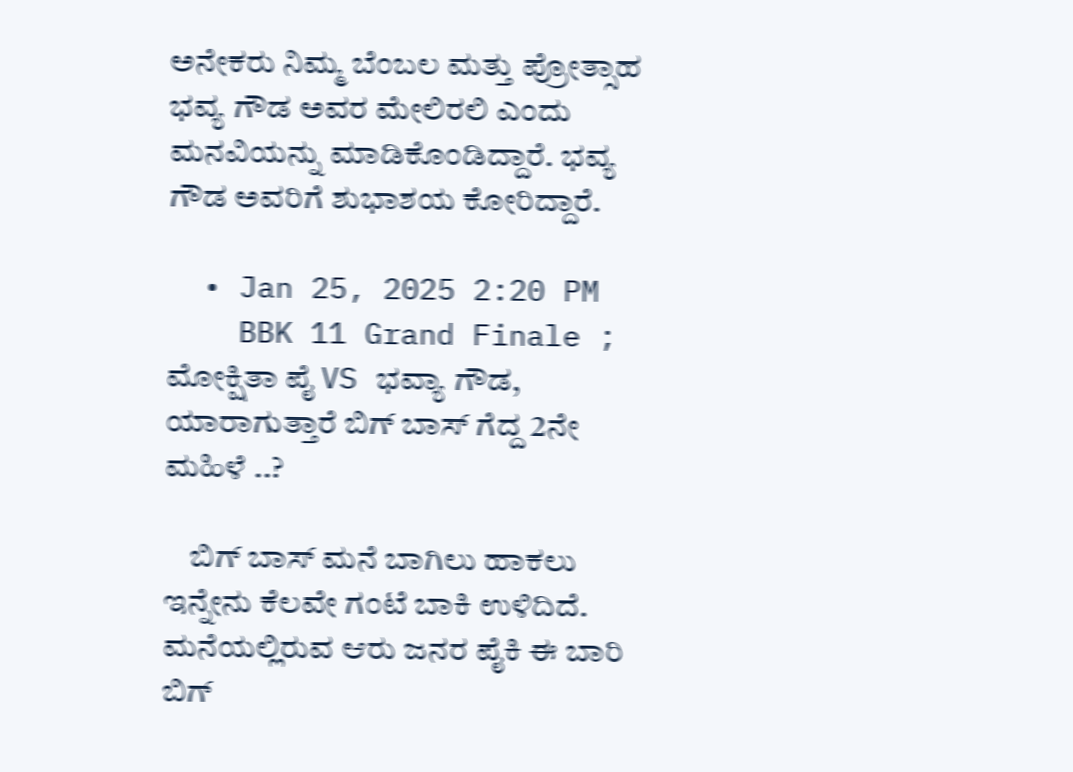ಅನೇಕರು ನಿಮ್ಮ ಬೆಂಬಲ ಮತ್ತು ಪ್ರೋತ್ಸಾಹ ಭವ್ಯ ಗೌಡ ಅವರ ಮೇಲಿರಲಿ ಎಂದು ಮನವಿಯನ್ನು ಮಾಡಿಕೊಂಡಿದ್ದಾರೆ. ಭವ್ಯ ಗೌಡ ಅವರಿಗೆ ಶುಭಾಶಯ ಕೋರಿದ್ದಾರೆ.

  • Jan 25, 2025 2:20 PM
    BBK 11 Grand Finale ; ಮೋಕ್ಷಿತಾ ಪೈ VS ಭವ್ಯಾ ಗೌಡ, ಯಾರಾಗುತ್ತಾರೆ ಬಿಗ್ ಬಾಸ್ ಗೆದ್ದ 2ನೇ ಮಹಿಳೆ ..?

    ಬಿಗ್ ಬಾಸ್ ಮನೆ ಬಾಗಿಲು ಹಾಕಲು ಇನ್ನೇನು ಕೆಲವೇ ಗಂಟೆ ಬಾಕಿ ಉಳಿದಿದೆ. ಮನೆಯಲ್ಲಿರುವ ಆರು ಜನರ ಪೈಕಿ ಈ ಬಾರಿ ಬಿಗ್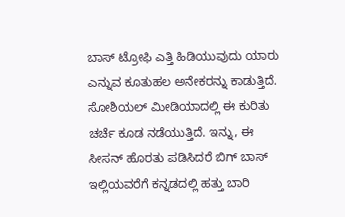ಬಾಸ್ ಟ್ರೋಫಿ ಎತ್ತಿ ಹಿಡಿಯುವುದು ಯಾರು ಎನ್ನುವ ಕೂತುಹಲ ಅನೇಕರನ್ನು ಕಾಡುತ್ತಿದೆ. ಸೋಶಿಯಲ್ ಮೀಡಿಯಾದಲ್ಲಿ ಈ ಕುರಿತು ಚರ್ಚೆ ಕೂಡ ನಡೆಯುತ್ತಿದೆ. ಇನ್ನು, ಈ ಸೀಸನ್ ಹೊರತು ಪಡಿಸಿದರೆ ಬಿಗ್ ಬಾಸ್‌ ಇಲ್ಲಿಯವರೆಗೆ ಕನ್ನಡದಲ್ಲಿ ಹತ್ತು ಬಾರಿ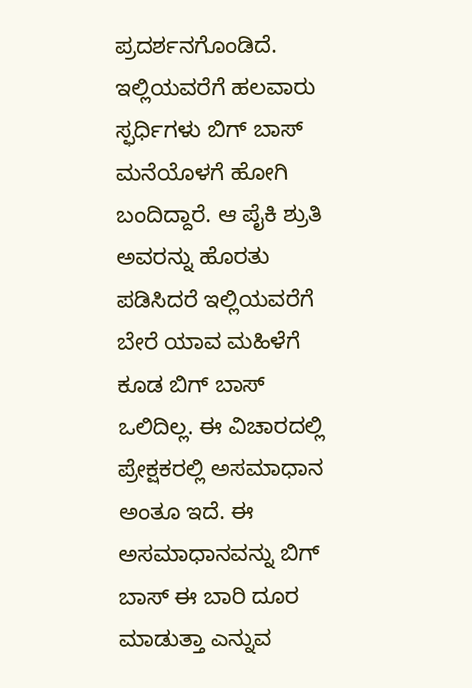ಪ್ರದರ್ಶನಗೊಂಡಿದೆ. ಇಲ್ಲಿಯವರೆಗೆ ಹಲವಾರು ಸ್ಫರ್ಧಿಗಳು ಬಿಗ್ ಬಾಸ್ ಮನೆಯೊಳಗೆ ಹೋಗಿ ಬಂದಿದ್ದಾರೆ. ಆ ಪೈಕಿ ಶ್ರುತಿ ಅವರನ್ನು ಹೊರತು ಪಡಿಸಿದರೆ ಇಲ್ಲಿಯವರೆಗೆ ಬೇರೆ ಯಾವ ಮಹಿಳೆಗೆ ಕೂಡ ಬಿಗ್ ಬಾಸ್ ಒಲಿದಿಲ್ಲ. ಈ ವಿಚಾರದಲ್ಲಿ ಪ್ರೇಕ್ಷಕರಲ್ಲಿ ಅಸಮಾಧಾನ ಅಂತೂ ಇದೆ. ಈ ಅಸಮಾಧಾನವನ್ನು ಬಿಗ್ ಬಾಸ್ ಈ ಬಾರಿ ದೂರ ಮಾಡುತ್ತಾ ಎನ್ನುವ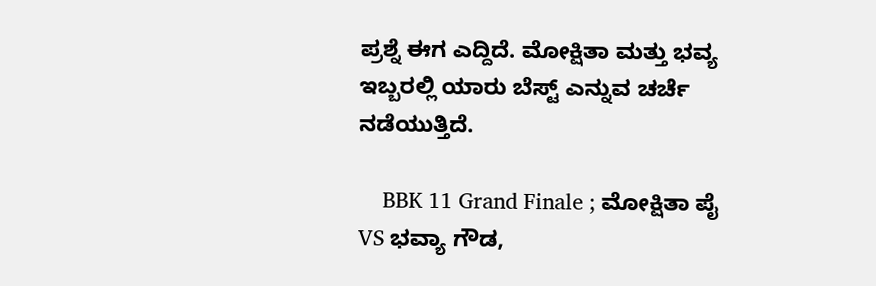ಪ್ರಶ್ನೆ ಈಗ ಎದ್ದಿದೆ. ಮೋಕ್ಷಿತಾ ಮತ್ತು ಭವ್ಯ ಇಬ್ಬರಲ್ಲಿ ಯಾರು ಬೆಸ್ಟ್ ಎನ್ನುವ ಚರ್ಚೆ ನಡೆಯುತ್ತಿದೆ.

    BBK 11 Grand Finale ; ಮೋಕ್ಷಿತಾ ಪೈ VS ಭವ್ಯಾ ಗೌಡ,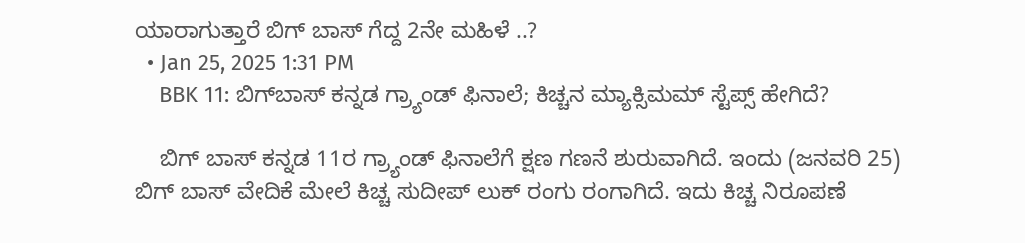ಯಾರಾಗುತ್ತಾರೆ ಬಿಗ್ ಬಾಸ್ ಗೆದ್ದ 2ನೇ ಮಹಿಳೆ ..?
  • Jan 25, 2025 1:31 PM
    BBK 11: ಬಿಗ್‌ಬಾಸ್ ಕನ್ನಡ ಗ್ರ್ಯಾಂಡ್ ಫಿನಾಲೆ; ಕಿಚ್ಚನ ಮ್ಯಾಕ್ಸಿಮಮ್ ಸ್ಟೆಪ್ಸ್ ಹೇಗಿದೆ?

    ಬಿಗ್ ಬಾಸ್ ಕನ್ನಡ 11ರ ಗ್ರ್ಯಾಂಡ್ ಫಿನಾಲೆಗೆ ಕ್ಷಣ ಗಣನೆ ಶುರುವಾಗಿದೆ. ಇಂದು (ಜನವರಿ 25) ಬಿಗ್ ಬಾಸ್ ವೇದಿಕೆ ಮೇಲೆ ಕಿಚ್ಚ ಸುದೀಪ್ ಲುಕ್ ರಂಗು ರಂಗಾಗಿದೆ. ಇದು ಕಿಚ್ಚ ನಿರೂಪಣೆ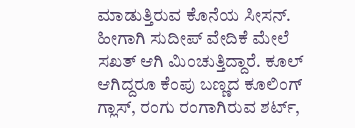ಮಾಡುತ್ತಿರುವ ಕೊನೆಯ ಸೀಸನ್‌. ಹೀಗಾಗಿ ಸುದೀಪ್ ವೇದಿಕೆ ಮೇಲೆ ಸಖತ್ ಆಗಿ ಮಿಂಚುತ್ತಿದ್ದಾರೆ. ಕೂಲ್ ಆಗಿದ್ದರೂ ಕೆಂಪು ಬಣ್ಣದ ಕೂಲಿಂಗ್ ಗ್ಲಾಸ್, ರಂಗು ರಂಗಾಗಿರುವ ಶರ್ಟ್,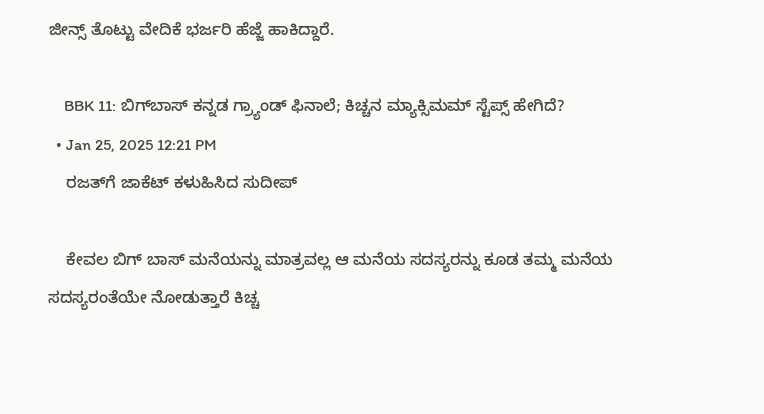ಜೀನ್ಸ್ ತೊಟ್ಟು ವೇದಿಕೆ ಭರ್ಜರಿ ಹೆಜ್ಜೆ ಹಾಕಿದ್ದಾರೆ.

    BBK 11: ಬಿಗ್‌ಬಾಸ್ ಕನ್ನಡ ಗ್ರ್ಯಾಂಡ್ ಫಿನಾಲೆ; ಕಿಚ್ಚನ ಮ್ಯಾಕ್ಸಿಮಮ್ ಸ್ಟೆಪ್ಸ್ ಹೇಗಿದೆ?
  • Jan 25, 2025 12:21 PM
    ರಜತ್‌ಗೆ ಜಾಕೆಟ್ ಕಳುಹಿಸಿದ ಸುದೀಪ್

    ಕೇವಲ ಬಿಗ್ ಬಾಸ್ ಮನೆಯನ್ನು ಮಾತ್ರವಲ್ಲ ಆ ಮನೆಯ ಸದಸ್ಯರನ್ನು ಕೂಡ ತಮ್ಮ ಮನೆಯ ಸದಸ್ಯರಂತೆಯೇ ನೋಡುತ್ತಾರೆ ಕಿಚ್ಚ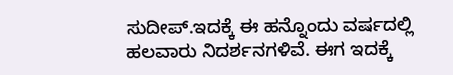ಸುದೀಪ್.ಇದಕ್ಕೆ ಈ ಹನ್ನೊಂದು ವರ್ಷದಲ್ಲಿ ಹಲವಾರು ನಿದರ್ಶನಗಳಿವೆ. ಈಗ ಇದಕ್ಕೆ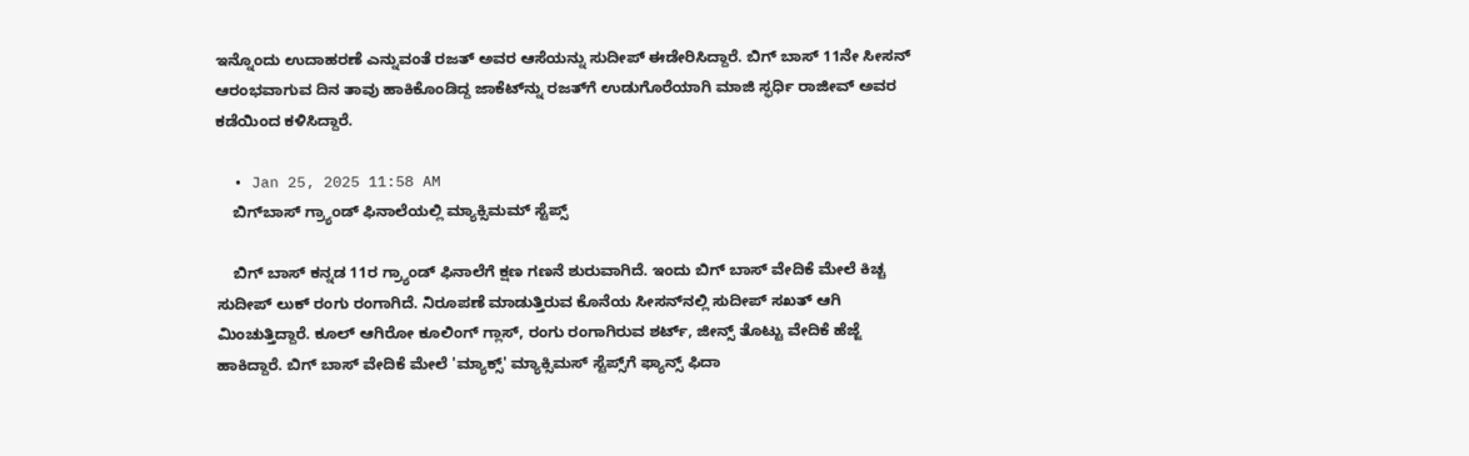ಇನ್ನೊಂದು ಉದಾಹರಣೆ ಎನ್ನುವಂತೆ ರಜತ್‌ ಅವರ ಆಸೆಯನ್ನು ಸುದೀಪ್ ಈಡೇರಿಸಿದ್ದಾರೆ. ಬಿಗ್ ಬಾಸ್‌ 11ನೇ ಸೀಸನ್ ಆರಂಭವಾಗುವ ದಿನ ತಾವು ಹಾಕಿಕೊಂಡಿದ್ದ ಜಾಕೆಟ್‌ನ್ನು ರಜತ್‌ಗೆ ಉಡುಗೊರೆಯಾಗಿ ಮಾಜಿ ಸ್ಫರ್ಧಿ ರಾಜೀವ್ ಅವರ ಕಡೆಯಿಂದ ಕಳಿಸಿದ್ದಾರೆ.

  • Jan 25, 2025 11:58 AM
    ಬಿಗ್‌ಬಾಸ್ ಗ್ರ್ಯಾಂಡ್ ಫಿನಾಲೆಯಲ್ಲಿ ಮ್ಯಾಕ್ಸಿಮಮ್ ಸ್ಟೆಪ್ಸ್

    ಬಿಗ್ ಬಾಸ್ ಕನ್ನಡ 11ರ ಗ್ರ್ಯಾಂಡ್ ಫಿನಾಲೆಗೆ ಕ್ಷಣ ಗಣನೆ ಶುರುವಾಗಿದೆ. ಇಂದು ಬಿಗ್ ಬಾಸ್ ವೇದಿಕೆ ಮೇಲೆ ಕಿಚ್ಚ ಸುದೀಪ್ ಲುಕ್ ರಂಗು ರಂಗಾಗಿದೆ. ನಿರೂಪಣೆ ಮಾಡುತ್ತಿರುವ ಕೊನೆಯ ಸೀಸನ್‌ನಲ್ಲಿ ಸುದೀಪ್ ಸಖತ್ ಆಗಿ ಮಿಂಚುತ್ತಿದ್ದಾರೆ. ಕೂಲ್ ಆಗಿರೋ ಕೂಲಿಂಗ್ ಗ್ಲಾಸ್, ರಂಗು ರಂಗಾಗಿರುವ ಶರ್ಟ್, ಜೀನ್ಸ್ ತೊಟ್ಟು ವೇದಿಕೆ ಹೆಜ್ಜೆ ಹಾಕಿದ್ದಾರೆ. ಬಿಗ್ ಬಾಸ್ ವೇದಿಕೆ ಮೇಲೆ 'ಮ್ಯಾಕ್ಸ್' ಮ್ಯಾಕ್ಸಿಮಸ್ ಸ್ಟೆಪ್ಸ್‌ಗೆ ಫ್ಯಾನ್ಸ್ ಫಿದಾ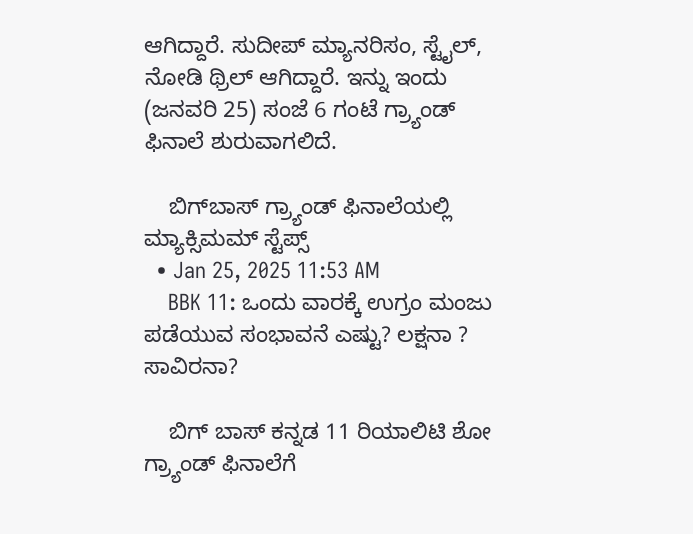ಆಗಿದ್ದಾರೆ. ಸುದೀಪ್ ಮ್ಯಾನರಿಸಂ, ಸ್ಟೈಲ್, ನೋಡಿ ಥ್ರಿಲ್ ಆಗಿದ್ದಾರೆ. ಇನ್ನು ಇಂದು (ಜನವರಿ 25) ಸಂಜೆ 6 ಗಂಟೆ ಗ್ರ್ಯಾಂಡ್ ಫಿನಾಲೆ ಶುರುವಾಗಲಿದೆ.

    ಬಿಗ್‌ಬಾಸ್ ಗ್ರ್ಯಾಂಡ್ ಫಿನಾಲೆಯಲ್ಲಿ ಮ್ಯಾಕ್ಸಿಮಮ್ ಸ್ಟೆಪ್ಸ್
  • Jan 25, 2025 11:53 AM
    BBK 11: ಒಂದು ವಾರಕ್ಕೆ ಉಗ್ರಂ ಮಂಜು ಪಡೆಯುವ ಸಂಭಾವನೆ ಎಷ್ಟು? ಲಕ್ಷನಾ ? ಸಾವಿರನಾ?

    ಬಿಗ್‌ ಬಾಸ್ ಕನ್ನಡ 11 ರಿಯಾಲಿಟಿ ಶೋ ಗ್ರ್ಯಾಂಡ್ ಫಿನಾಲೆಗೆ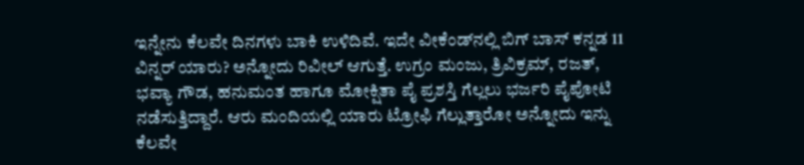ಇನ್ನೇನು ಕೆಲವೇ ದಿನಗಳು ಬಾಕಿ ಉಳಿದಿವೆ. ಇದೇ ವೀಕೆಂಡ್‌ನಲ್ಲಿ ಬಿಗ್ ಬಾಸ್ ಕನ್ನಡ 11 ವಿನ್ನರ್ ಯಾರು? ಅನ್ನೋದು ರಿವೀಲ್ ಆಗುತ್ತೆ. ಉಗ್ರಂ ಮಂಜು, ತ್ರಿವಿಕ್ರಮ್, ರಜತ್, ಭವ್ಯಾ ಗೌಡ, ಹನುಮಂತ ಹಾಗೂ ಮೋಕ್ಷಿತಾ ಪೈ ಪ್ರಶಸ್ತಿ ಗೆಲ್ಲಲು ಭರ್ಜರಿ ಪೈಪೋಟಿ ನಡೆಸುತ್ತಿದ್ದಾರೆ. ಆರು ಮಂದಿಯಲ್ಲಿ ಯಾರು ಟ್ರೋಫಿ ಗೆಲ್ಲುತ್ತಾರೋ ಅನ್ನೋದು ಇನ್ನು ಕೆಲವೇ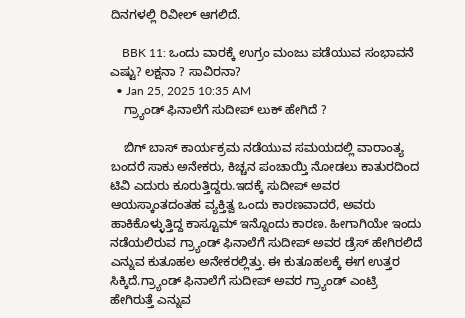ದಿನಗಳಲ್ಲಿ ರಿವೀಲ್ ಆಗಲಿದೆ.

    BBK 11: ಒಂದು ವಾರಕ್ಕೆ ಉಗ್ರಂ ಮಂಜು ಪಡೆಯುವ ಸಂಭಾವನೆ ಎಷ್ಟು? ಲಕ್ಷನಾ ? ಸಾವಿರನಾ?
  • Jan 25, 2025 10:35 AM
    ಗ್ರ್ಯಾಂಡ್ ಫಿನಾಲೆಗೆ ಸುದೀಪ್ ಲುಕ್ ಹೇಗಿದೆ ?

    ಬಿಗ್ ಬಾಸ್ ಕಾರ್ಯಕ್ರಮ ನಡೆಯುವ ಸಮಯದಲ್ಲಿ ವಾರಾಂತ್ಯ ಬಂದರೆ ಸಾಕು ಅನೇಕರು, ಕಿಚ್ಚನ ಪಂಚಾಯ್ತಿ ನೋಡಲು ಕಾತುರದಿಂದ ಟಿವಿ ಎದುರು ಕೂರುತ್ತಿದ್ದರು.ಇದಕ್ಕೆ ಸುದೀಪ್ ಅವರ ಆಯಸ್ಕಾಂತದಂತಹ ವ್ಯಕ್ತಿತ್ವ ಒಂದು ಕಾರಣವಾದರೆ, ಅವರು ಹಾಕಿಕೊಳ್ಳುತ್ತಿದ್ದ ಕಾಸ್ಟೂಮ್ ಇನ್ನೊಂದು ಕಾರಣ. ಹೀಗಾಗಿಯೇ ಇಂದು ನಡೆಯಲಿರುವ ಗ್ರ್ಯಾಂಡ್ ಫಿನಾಲೆಗೆ ಸುದೀಪ್ ಅವರ ಡ್ರೆಸ್ ಹೇಗಿರಲಿದೆ ಎನ್ನುವ ಕುತೂಹಲ ಅನೇಕರಲ್ಲಿತ್ತು. ಈ ಕುತೂಹಲಕ್ಕೆ ಈಗ ಉತ್ತರ ಸಿಕ್ಕಿದೆ.ಗ್ರ್ಯಾಂಡ್ ಫಿನಾಲೆಗೆ ಸುದೀಪ್ ಅವರ ಗ್ರ್ಯಾಂಡ್ ಎಂಟ್ರಿ ಹೇಗಿರುತ್ತೆ ಎನ್ನುವ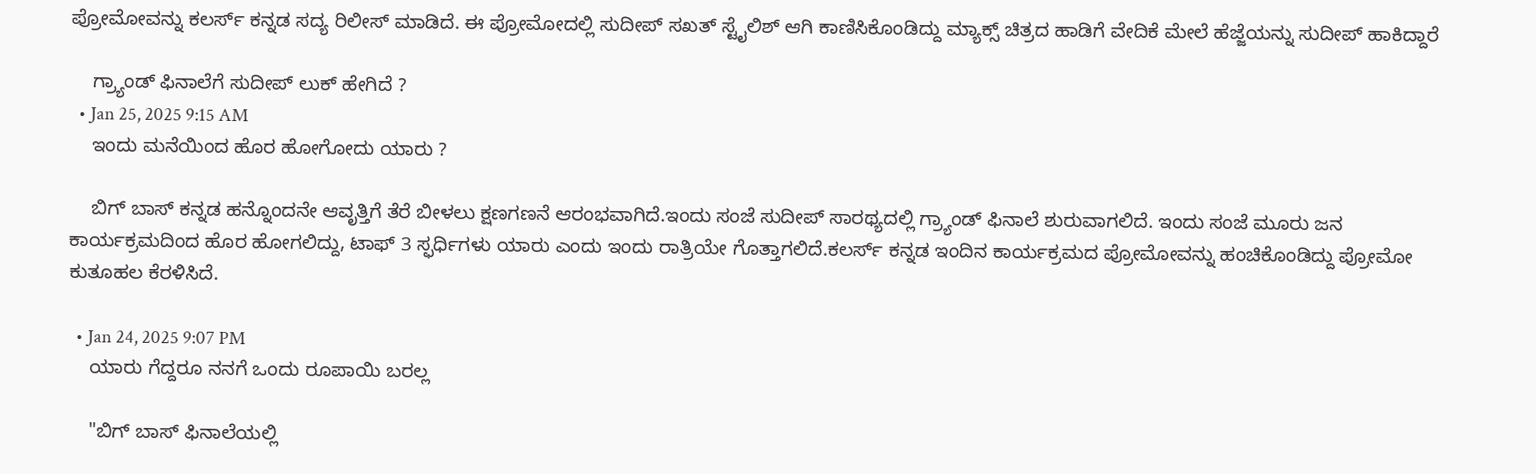ಪ್ರೋಮೋವನ್ನು ಕಲರ್ಸ್ ಕನ್ನಡ ಸದ್ಯ ರಿಲೀಸ್ ಮಾಡಿದೆ. ಈ ಪ್ರೋಮೋದಲ್ಲಿ ಸುದೀಪ್ ಸಖತ್ ಸ್ಟೈಲಿಶ್ ಆಗಿ ಕಾಣಿಸಿಕೊಂಡಿದ್ದು ಮ್ಯಾಕ್ಸ್ ಚಿತ್ರದ ಹಾಡಿಗೆ ವೇದಿಕೆ ಮೇಲೆ ಹೆಜ್ಜೆಯನ್ನು ಸುದೀಪ್ ಹಾಕಿದ್ದಾರೆ

    ಗ್ರ್ಯಾಂಡ್ ಫಿನಾಲೆಗೆ ಸುದೀಪ್ ಲುಕ್ ಹೇಗಿದೆ ?
  • Jan 25, 2025 9:15 AM
    ಇಂದು ಮನೆಯಿಂದ ಹೊರ ಹೋಗೋದು ಯಾರು ?

    ಬಿಗ್ ಬಾಸ್‌ ಕನ್ನಡ ಹನ್ನೊಂದನೇ ಆವೃತ್ತಿಗೆ ತೆರೆ ಬೀಳಲು ಕ್ಷಣಗಣನೆ ಆರಂಭವಾಗಿದೆ.ಇಂದು ಸಂಜೆ ಸುದೀಪ್ ಸಾರಥ್ಯದಲ್ಲಿ ಗ್ರ್ಯಾಂಡ್ ಫಿನಾಲೆ ಶುರುವಾಗಲಿದೆ. ಇಂದು ಸಂಜೆ ಮೂರು ಜನ ಕಾರ್ಯಕ್ರಮದಿಂದ ಹೊರ ಹೋಗಲಿದ್ದು, ಟಾಫ್ 3 ಸ್ಫರ್ಧಿಗಳು ಯಾರು ಎಂದು ಇಂದು ರಾತ್ರಿಯೇ ಗೊತ್ತಾಗಲಿದೆ.ಕಲರ್ಸ್ ಕನ್ನಡ ಇಂದಿನ ಕಾರ್ಯಕ್ರಮದ ಪ್ರೋಮೋವನ್ನು ಹಂಚಿಕೊಂಡಿದ್ದು ಪ್ರೋಮೋ ಕುತೂಹಲ ಕೆರಳಿಸಿದೆ.

  • Jan 24, 2025 9:07 PM
    ಯಾರು ಗೆದ್ದರೂ ನನಗೆ ಒಂದು ರೂಪಾಯಿ ಬರಲ್ಲ

    "ಬಿಗ್‌ ಬಾಸ್ ಫಿನಾಲೆಯಲ್ಲಿ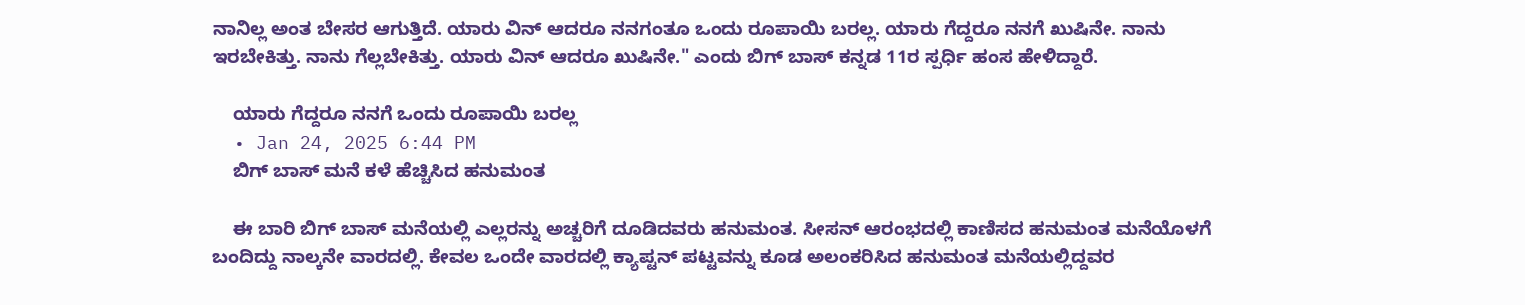ನಾನಿಲ್ಲ ಅಂತ ಬೇಸರ ಆಗುತ್ತಿದೆ. ಯಾರು ವಿನ್ ಆದರೂ ನನಗಂತೂ ಒಂದು ರೂಪಾಯಿ ಬರಲ್ಲ. ಯಾರು ಗೆದ್ದರೂ ನನಗೆ ಖುಷಿನೇ. ನಾನು ಇರಬೇಕಿತ್ತು. ನಾನು ಗೆಲ್ಲಬೇಕಿತ್ತು. ಯಾರು ವಿನ್ ಆದರೂ ಖುಷಿನೇ." ಎಂದು ಬಿಗ್ ಬಾಸ್ ಕನ್ನಡ 11ರ ಸ್ಪರ್ಧಿ ಹಂಸ ಹೇಳಿದ್ದಾರೆ.

    ಯಾರು ಗೆದ್ದರೂ ನನಗೆ ಒಂದು ರೂಪಾಯಿ ಬರಲ್ಲ
  • Jan 24, 2025 6:44 PM
    ಬಿಗ್ ಬಾಸ್ ಮನೆ ಕಳೆ ಹೆಚ್ಚಿಸಿದ ಹನುಮಂತ

    ಈ ಬಾರಿ ಬಿಗ್ ಬಾಸ್ ಮನೆಯಲ್ಲಿ ಎಲ್ಲರನ್ನು ಅಚ್ಚರಿಗೆ ದೂಡಿದವರು ಹನುಮಂತ. ಸೀಸನ್ ಆರಂಭದಲ್ಲಿ ಕಾಣಿಸದ ಹನುಮಂತ ಮನೆಯೊಳಗೆ ಬಂದಿದ್ದು ನಾಲ್ಕನೇ ವಾರದಲ್ಲಿ. ಕೇವಲ ಒಂದೇ ವಾರದಲ್ಲಿ ಕ್ಯಾಪ್ಟನ್ ಪಟ್ಟವನ್ನು ಕೂಡ ಅಲಂಕರಿಸಿದ ಹನುಮಂತ ಮನೆಯಲ್ಲಿದ್ದವರ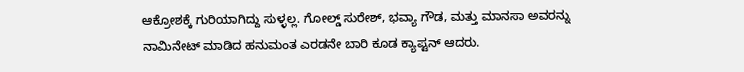ಆಕ್ರೋಶಕ್ಕೆ ಗುರಿಯಾಗಿದ್ದು ಸುಳ್ಳಲ್ಲ. ಗೋಲ್ಡ್ ಸುರೇಶ್, ಭವ್ಯಾ ಗೌಡ, ಮತ್ತು ಮಾನಸಾ ಅವರನ್ನು ನಾಮಿನೇಟ್ ಮಾಡಿದ ಹನುಮಂತ ಎರಡನೇ ಬಾರಿ ಕೂಡ ಕ್ಯಾಪ್ಟನ್ ಆದರು.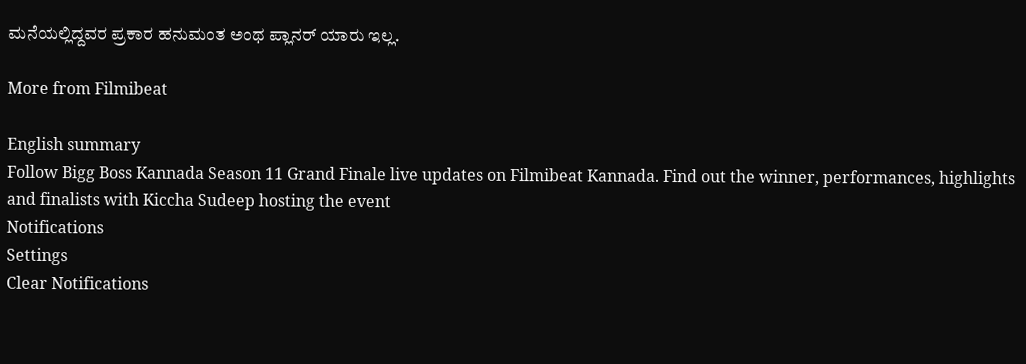ಮನೆಯಲ್ಲಿದ್ದವರ ಪ್ರಕಾರ ಹನುಮಂತ ಅಂಥ ಪ್ಲಾನರ್ ಯಾರು ಇಲ್ಲ.

More from Filmibeat

English summary
Follow Bigg Boss Kannada Season 11 Grand Finale live updates on Filmibeat Kannada. Find out the winner, performances, highlights and finalists with Kiccha Sudeep hosting the event
Notifications
Settings
Clear Notifications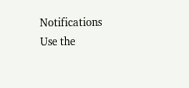Notifications
Use the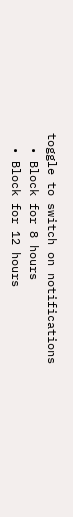toggle to switch on notifications
  • Block for 8 hours
  • Block for 12 hours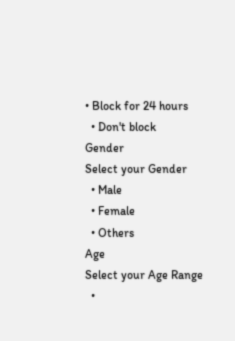• Block for 24 hours
  • Don't block
Gender
Select your Gender
  • Male
  • Female
  • Others
Age
Select your Age Range
  •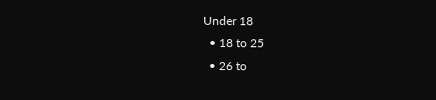Under 18
  • 18 to 25
  • 26 to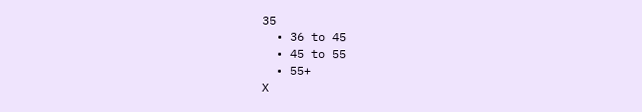35
  • 36 to 45
  • 45 to 55
  • 55+
X